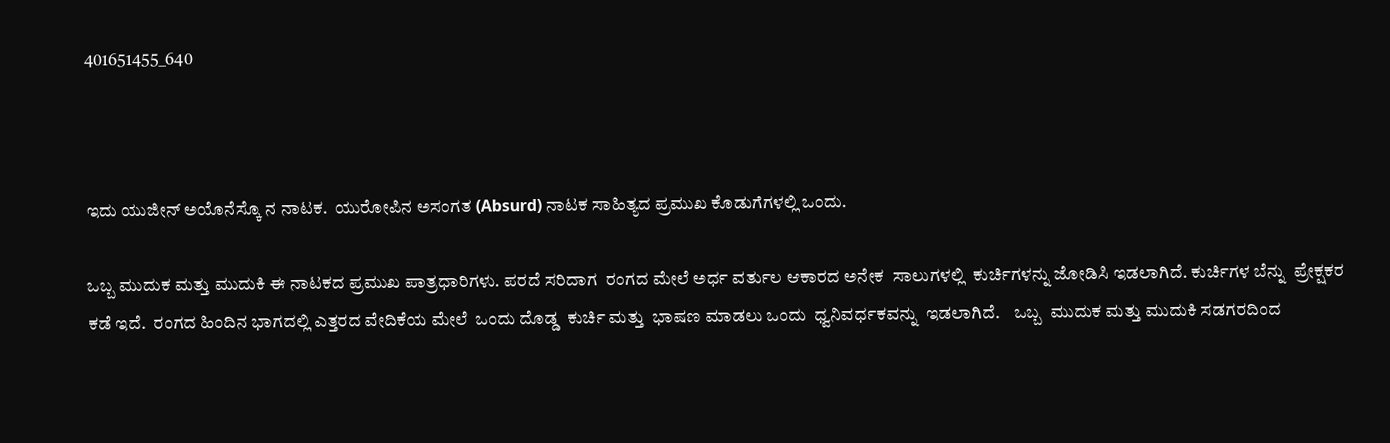401651455_640



ಇದು ಯುಜೀನ್ ಅಯೊನೆಸ್ಕೊ ನ ನಾಟಕ.  ಯುರೋಪಿನ ಅಸಂಗತ (Absurd) ನಾಟಕ ಸಾಹಿತ್ಯದ ಪ್ರಮುಖ ಕೊಡುಗೆಗಳಲ್ಲಿ ಒಂದು.

ಒಬ್ಬ ಮುದುಕ ಮತ್ತು ಮುದುಕಿ ಈ ನಾಟಕದ ಪ್ರಮುಖ ಪಾತ್ರಧಾರಿಗಳು. ಪರದೆ ಸರಿದಾಗ  ರಂಗದ ಮೇಲೆ ಅರ್ಧ ವರ್ತುಲ ಆಕಾರದ ಅನೇಕ  ಸಾಲುಗಳಲ್ಲಿ  ಕುರ್ಚಿಗಳನ್ನು ಜೋಡಿಸಿ ಇಡಲಾಗಿದೆ. ಕುರ್ಚಿಗಳ ಬೆನ್ನು  ಪ್ರೇಕ್ಷಕರ ಕಡೆ ಇದೆ.  ರಂಗದ ಹಿಂದಿನ ಭಾಗದಲ್ಲಿ ಎತ್ತರದ ವೇದಿಕೆಯ ಮೇಲೆ  ಒಂದು ದೊಡ್ಡ  ಕುರ್ಚಿ ಮತ್ತು  ಭಾಷಣ ಮಾಡಲು ಒಂದು  ಧ್ವನಿವರ್ಧಕವನ್ನು  ಇಡಲಾಗಿದೆ.    ಒಬ್ಬ  ಮುದುಕ ಮತ್ತು ಮುದುಕಿ ಸಡಗರದಿಂದ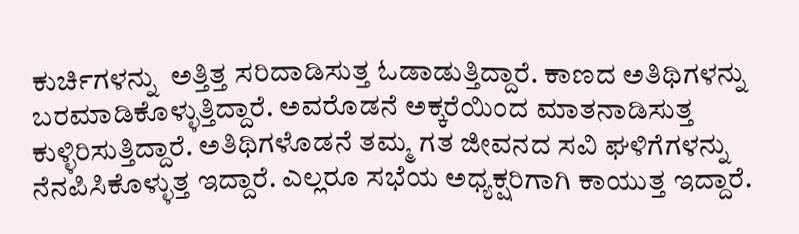ಕುರ್ಚಿಗಳನ್ನು  ಅತ್ತಿತ್ತ ಸರಿದಾಡಿಸುತ್ತ ಓಡಾಡುತ್ತಿದ್ದಾರೆ. ಕಾಣದ ಅತಿಥಿಗಳನ್ನು ಬರಮಾಡಿಕೊಳ್ಳುತ್ತಿದ್ದಾರೆ. ಅವರೊಡನೆ ಅಕ್ಕರೆಯಿಂದ ಮಾತನಾಡಿಸುತ್ತ ಕುಳ್ಳಿರಿಸುತ್ತಿದ್ದಾರೆ. ಅತಿಥಿಗಳೊಡನೆ ತಮ್ಮ ಗತ ಜೀವನದ ಸವಿ ಘಳಿಗೆಗಳನ್ನು ನೆನಪಿಸಿಕೊಳ್ಳುತ್ತ ಇದ್ದಾರೆ. ಎಲ್ಲರೂ ಸಭೆಯ ಅಧ್ಯಕ್ಷರಿಗಾಗಿ ಕಾಯುತ್ತ ಇದ್ದಾರೆ.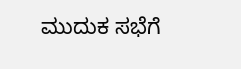ಮುದುಕ ಸಭೆಗೆ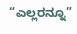“ಎಲ್ಲರನ್ನೂ”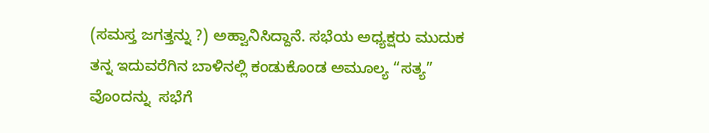(ಸಮಸ್ತ ಜಗತ್ತನ್ನು ?) ಅಹ್ವಾನಿಸಿದ್ದಾನೆ. ಸಭೆಯ ಅಧ್ಯಕ್ಷರು ಮುದುಕ  ತನ್ನ ಇದುವರೆಗಿನ ಬಾಳಿನಲ್ಲಿ ಕಂಡುಕೊಂಡ ಅಮೂಲ್ಯ “ಸತ್ಯ” ವೊಂದನ್ನು  ಸಭೆಗೆ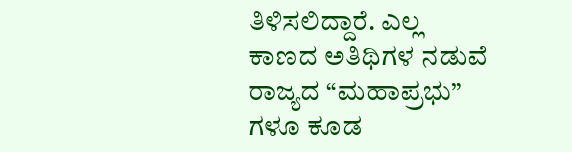ತಿಳಿಸಲಿದ್ದಾರೆ. ಎಲ್ಲ ಕಾಣದ ಅತಿಥಿಗಳ ನಡುವೆ ರಾಜ್ಯದ “ಮಹಾಪ್ರಭು” ಗಳೂ ಕೂಡ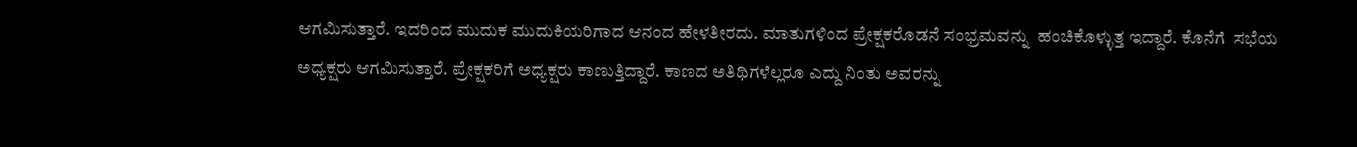ಆಗಮಿಸುತ್ತಾರೆ. ಇದರಿಂದ ಮುದುಕ ಮುದುಕಿಯರಿಗಾದ ಆನಂದ ಹೇಳತೀರದು. ಮಾತುಗಳಿಂದ ಪ್ರೇಕ್ಷಕರೊಡನೆ ಸಂಭ್ರಮವನ್ನು  ಹಂಚಿಕೊಳ್ಳುತ್ತ ಇದ್ದಾರೆ. ಕೊನೆಗೆ  ಸಭೆಯ ಅಧ್ಯಕ್ಷರು ಆಗಮಿಸುತ್ತಾರೆ. ಪ್ರೇಕ್ಷಕರಿಗೆ ಅಧ್ಯಕ್ಷರು ಕಾಣುತ್ತಿದ್ದಾರೆ. ಕಾಣದ ಅತಿಥಿಗಳೆಲ್ಲರೂ ಎದ್ದು ನಿಂತು ಅವರನ್ನು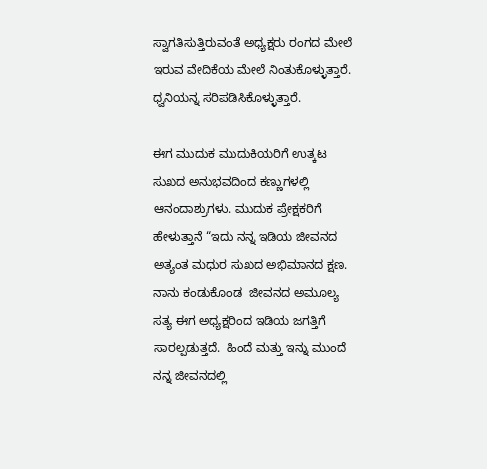ಸ್ವಾಗತಿಸುತ್ತಿರುವಂತೆ ಅಧ್ಯಕ್ಷರು ರಂಗದ ಮೇಲೆ ಇರುವ ವೇದಿಕೆಯ ಮೇಲೆ ನಿಂತುಕೊಳ್ಳುತ್ತಾರೆ. ಧ್ವನಿಯನ್ನ ಸರಿಪಡಿಸಿಕೊಳ್ಳುತ್ತಾರೆ.

ಈಗ ಮುದುಕ ಮುದುಕಿಯರಿಗೆ ಉತ್ಕಟ  ಸುಖದ ಅನುಭವದಿಂದ ಕಣ್ಣುಗಳಲ್ಲಿ ಆನಂದಾಶ್ರುಗಳು. ಮುದುಕ ಪ್ರೇಕ್ಷಕರಿಗೆ ಹೇಳುತ್ತಾನೆ “ಇದು ನನ್ನ ಇಡಿಯ ಜೀವನದ ಅತ್ಯಂತ ಮಧುರ ಸುಖದ ಅಭಿಮಾನದ ಕ್ಷಣ.  ನಾನು ಕಂಡುಕೊಂಡ  ಜೀವನದ ಅಮೂಲ್ಯ  ಸತ್ಯ ಈಗ ಅಧ್ಯಕ್ಷರಿಂದ ಇಡಿಯ ಜಗತ್ತಿಗೆ ಸಾರಲ್ಪಡುತ್ತದೆ.  ಹಿಂದೆ ಮತ್ತು ಇನ್ನು ಮುಂದೆ ನನ್ನ ಜೀವನದಲ್ಲಿ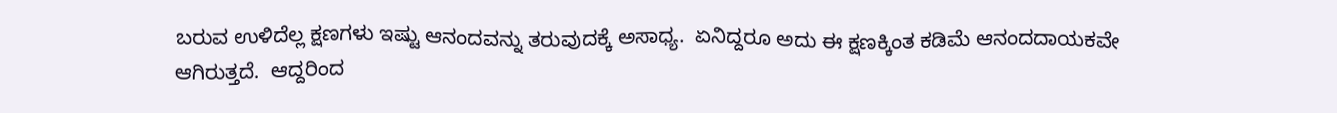ಬರುವ ಉಳಿದೆಲ್ಲ ಕ್ಷಣಗಳು ಇಷ್ಟು ಆನಂದವನ್ನು ತರುವುದಕ್ಕೆ ಅಸಾಧ್ಯ.  ಏನಿದ್ದರೂ ಅದು ಈ ಕ್ಷಣಕ್ಕಿಂತ ಕಡಿಮೆ ಆನಂದದಾಯಕವೇ ಆಗಿರುತ್ತದೆ.  ಆದ್ದರಿಂದ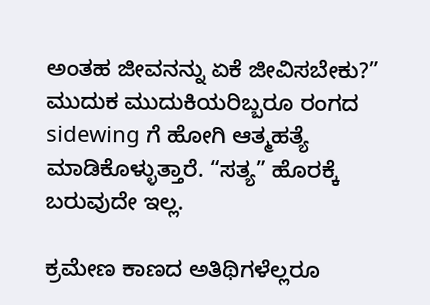ಅಂತಹ ಜೀವನನ್ನು ಏಕೆ ಜೀವಿಸಬೇಕು?”  ಮುದುಕ ಮುದುಕಿಯರಿಬ್ಬರೂ ರಂಗದ sidewing ಗೆ ಹೋಗಿ ಆತ್ಮಹತ್ಯೆ ಮಾಡಿಕೊಳ್ಳುತ್ತಾರೆ. “ಸತ್ಯ” ಹೊರಕ್ಕೆ  ಬರುವುದೇ ಇಲ್ಲ.

ಕ್ರಮೇಣ ಕಾಣದ ಅತಿಥಿಗಳೆಲ್ಲರೂ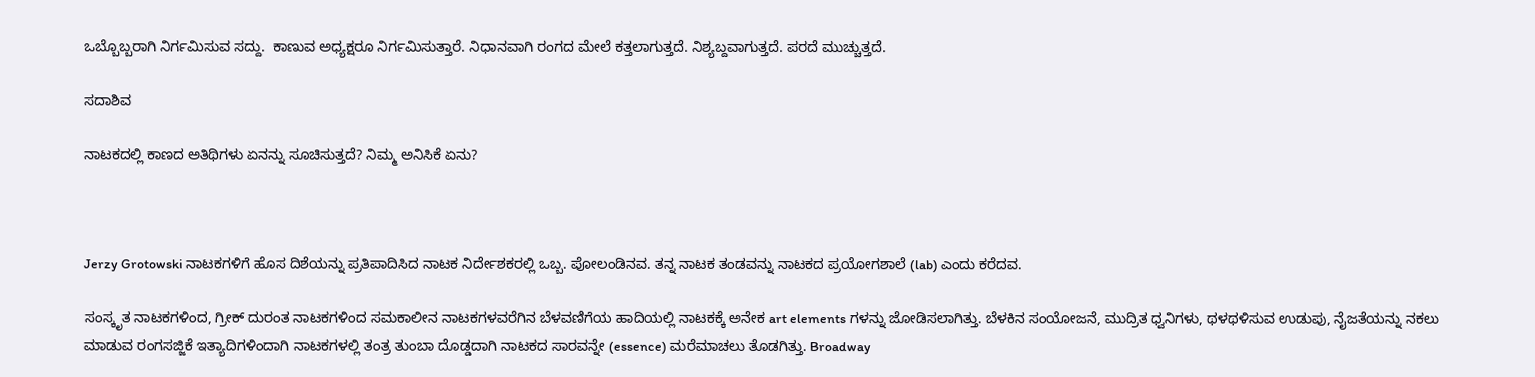ಒಬ್ಬೊಬ್ಬರಾಗಿ ನಿರ್ಗಮಿಸುವ ಸದ್ದು.  ಕಾಣುವ ಅಧ್ಯಕ್ಷರೂ ನಿರ್ಗಮಿಸುತ್ತಾರೆ. ನಿಧಾನವಾಗಿ ರಂಗದ ಮೇಲೆ ಕತ್ತಲಾಗುತ್ತದೆ. ನಿಶ್ಯಬ್ದವಾಗುತ್ತದೆ. ಪರದೆ ಮುಚ್ಚುತ್ತದೆ.

ಸದಾಶಿವ

ನಾಟಕದಲ್ಲಿ ಕಾಣದ ಅತಿಥಿಗಳು ಏನನ್ನು ಸೂಚಿಸುತ್ತದೆ? ನಿಮ್ಮ ಅನಿಸಿಕೆ ಏನು?



Jerzy Grotowski ನಾಟಕಗಳಿಗೆ ಹೊಸ ದಿಶೆಯನ್ನು ಪ್ರತಿಪಾದಿಸಿದ ನಾಟಕ ನಿರ್ದೇಶಕರಲ್ಲಿ ಒಬ್ಬ. ಪೋಲಂಡಿನವ. ತನ್ನ ನಾಟಕ ತಂಡವನ್ನು ನಾಟಕದ ಪ್ರಯೋಗಶಾಲೆ (lab) ಎಂದು ಕರೆದವ.

ಸಂಸ್ಕೃತ ನಾಟಕಗಳಿಂದ, ಗ್ರೀಕ್ ದುರಂತ ನಾಟಕಗಳಿಂದ ಸಮಕಾಲೀನ ನಾಟಕಗಳವರೆಗಿನ ಬೆಳವಣಿಗೆಯ ಹಾದಿಯಲ್ಲಿ ನಾಟಕಕ್ಕೆ ಅನೇಕ art elements ಗಳನ್ನು ಜೋಡಿಸಲಾಗಿತ್ತು. ಬೆಳಕಿನ ಸಂಯೋಜನೆ, ಮುದ್ರಿತ ಧ್ವನಿಗಳು, ಥಳಥಳಿಸುವ ಉಡುಪು, ನೈಜತೆಯನ್ನು ನಕಲು ಮಾಡುವ ರಂಗಸಜ್ಜಿಕೆ ಇತ್ಯಾದಿಗಳಿಂದಾಗಿ ನಾಟಕಗಳಲ್ಲಿ ತಂತ್ರ ತುಂಬಾ ದೊಡ್ಡದಾಗಿ ನಾಟಕದ ಸಾರವನ್ನೇ (essence) ಮರೆಮಾಚಲು ತೊಡಗಿತ್ತು. Broadway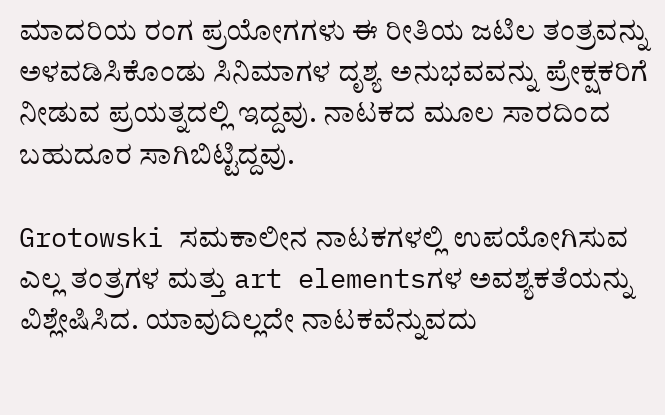ಮಾದರಿಯ ರಂಗ ಪ್ರಯೋಗಗಳು ಈ ರೀತಿಯ ಜಟಿಲ ತಂತ್ರವನ್ನು ಅಳವಡಿಸಿಕೊಂಡು ಸಿನಿಮಾಗಳ ದೃಶ್ಯ ಅನುಭವವನ್ನು ಪ್ರೇಕ್ಷಕರಿಗೆ ನೀಡುವ ಪ್ರಯತ್ನದಲ್ಲಿ ಇದ್ದವು. ನಾಟಕದ ಮೂಲ ಸಾರದಿಂದ ಬಹುದೂರ ಸಾಗಿಬಿಟ್ಟಿದ್ದವು.

Grotowski ಸಮಕಾಲೀನ ನಾಟಕಗಳಲ್ಲಿ ಉಪಯೋಗಿಸುವ ಎಲ್ಲ ತಂತ್ರಗಳ ಮತ್ತು art elementsಗಳ ಅವಶ್ಯಕತೆಯನ್ನು ವಿಶ್ಲೇಷಿಸಿದ. ಯಾವುದಿಲ್ಲದೇ ನಾಟಕವೆನ್ನುವದು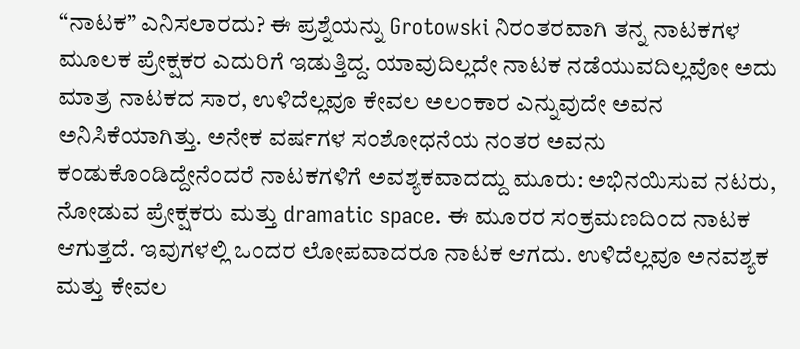“ನಾಟಕ” ಎನಿಸಲಾರದು? ಈ ಪ್ರಶ್ನೆಯನ್ನು Grotowski ನಿರಂತರವಾಗಿ ತನ್ನ ನಾಟಕಗಳ ಮೂಲಕ ಪ್ರೇಕ್ಷಕರ ಎದುರಿಗೆ ಇಡುತ್ತಿದ್ದ. ಯಾವುದಿಲ್ಲದೇ ನಾಟಕ ನಡೆಯುವದಿಲ್ಲವೋ ಅದು ಮಾತ್ರ ನಾಟಕದ ಸಾರ, ಉಳಿದೆಲ್ಲವೂ ಕೇವಲ ಅಲಂಕಾರ ಎನ್ನುವುದೇ ಅವನ ಅನಿಸಿಕೆಯಾಗಿತ್ತು. ಅನೇಕ ವರ್ಷಗಳ ಸಂಶೋಧನೆಯ ನಂತರ ಅವನು ಕಂಡುಕೊಂಡಿದ್ದೇನೆಂದರೆ ನಾಟಕಗಳಿಗೆ ಅವಶ್ಯಕವಾದದ್ದು ಮೂರು: ಅಭಿನಯಿಸುವ ನಟರು, ನೋಡುವ ಪ್ರೇಕ್ಷಕರು ಮತ್ತು dramatic space. ಈ ಮೂರರ ಸಂಕ್ರಮಣದಿಂದ ನಾಟಕ ಆಗುತ್ತದೆ. ಇವುಗಳಲ್ಲಿ ಒಂದರ ಲೋಪವಾದರೂ ನಾಟಕ ಆಗದು. ಉಳಿದೆಲ್ಲವೂ ಅನವಶ್ಯಕ ಮತ್ತು ಕೇವಲ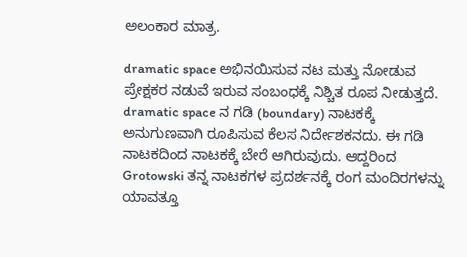ಅಲಂಕಾರ ಮಾತ್ರ.

dramatic space ಅಭಿನಯಿಸುವ ನಟ ಮತ್ತು ನೋಡುವ ಪ್ರೇಕ್ಷಕರ ನಡುವೆ ಇರುವ ಸಂಬಂಧಕ್ಕೆ ನಿಶ್ಚಿತ ರೂಪ ನೀಡುತ್ತದೆ. dramatic space ನ ಗಡಿ (boundary) ನಾಟಕಕ್ಕೆ ಅನುಗುಣವಾಗಿ ರೂಪಿಸುವ ಕೆಲಸ ನಿರ್ದೇಶಕನದು. ಈ ಗಡಿ ನಾಟಕದಿಂದ ನಾಟಕಕ್ಕೆ ಬೇರೆ ಆಗಿರುವುದು. ಆದ್ದರಿಂದ Grotowski ತನ್ನ ನಾಟಕಗಳ ಪ್ರದರ್ಶನಕ್ಕೆ ರಂಗ ಮಂದಿರಗಳನ್ನು ಯಾವತ್ತೂ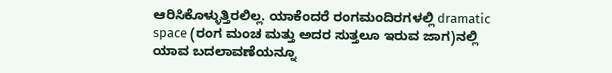ಆರಿಸಿಕೊಳ್ಳುತ್ತಿರಲಿಲ್ಲ. ಯಾಕೆಂದರೆ ರಂಗಮಂದಿರಗಳಲ್ಲಿ dramatic space (ರಂಗ ಮಂಚ ಮತ್ತು ಅದರ ಸುತ್ತಲೂ ಇರುವ ಜಾಗ)ನಲ್ಲಿ ಯಾವ ಬದಲಾವಣೆಯನ್ನೂ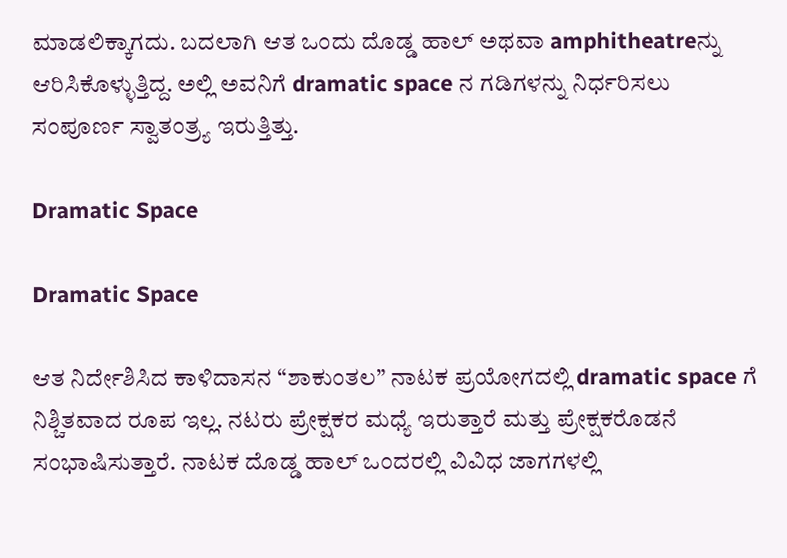ಮಾಡಲಿಕ್ಕಾಗದು. ಬದಲಾಗಿ ಆತ ಒಂದು ದೊಡ್ಡ ಹಾಲ್ ಅಥವಾ amphitheatreನ್ನು ಆರಿಸಿಕೊಳ್ಳುತ್ತಿದ್ದ. ಅಲ್ಲಿ ಅವನಿಗೆ dramatic space ನ ಗಡಿಗಳನ್ನು ನಿರ್ಧರಿಸಲು ಸಂಪೂರ್ಣ ಸ್ವಾತಂತ್ರ್ಯ ಇರುತ್ತಿತ್ತು.

Dramatic Space

Dramatic Space

ಆತ ನಿರ್ದೇಶಿಸಿದ ಕಾಳಿದಾಸನ “ಶಾಕುಂತಲ” ನಾಟಕ ಪ್ರಯೋಗದಲ್ಲಿ dramatic space ಗೆ ನಿಶ್ಚಿತವಾದ ರೂಪ ಇಲ್ಲ. ನಟರು ಪ್ರೇಕ್ಷಕರ ಮಧ್ಯೆ ಇರುತ್ತಾರೆ ಮತ್ತು ಪ್ರೇಕ್ಷಕರೊಡನೆ ಸಂಭಾಷಿಸುತ್ತಾರೆ. ನಾಟಕ ದೊಡ್ಡ ಹಾಲ್ ಒಂದರಲ್ಲಿ ವಿವಿಧ ಜಾಗಗಳಲ್ಲಿ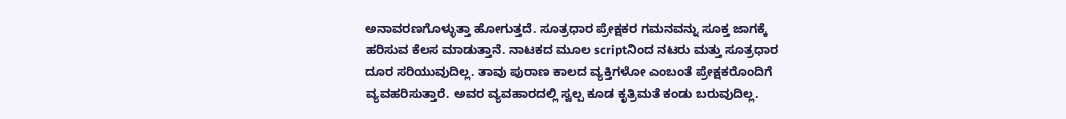ಅನಾವರಣಗೊಳ್ಳುತ್ತಾ ಹೋಗುತ್ತದೆ. ಸೂತ್ರಧಾರ ಪ್ರೇಕ್ಷಕರ ಗಮನವನ್ನು ಸೂಕ್ತ ಜಾಗಕ್ಕೆ ಹರಿಸುವ ಕೆಲಸ ಮಾಡುತ್ತಾನೆ. ನಾಟಕದ ಮೂಲ scriptನಿಂದ ನಟರು ಮತ್ತು ಸೂತ್ರಧಾರ ದೂರ ಸರಿಯುವುದಿಲ್ಲ. ತಾವು ಪುರಾಣ ಕಾಲದ ವ್ಯಕ್ತಿಗಳೋ ಎಂಬಂತೆ ಪ್ರೇಕ್ಷಕರೊಂದಿಗೆ ವ್ಯವಹರಿಸುತ್ತಾರೆ. ಅವರ ವ್ಯವಹಾರದಲ್ಲಿ ಸ್ವಲ್ಪ ಕೂಡ ಕೃತ್ರಿಮತೆ ಕಂಡು ಬರುವುದಿಲ್ಲ.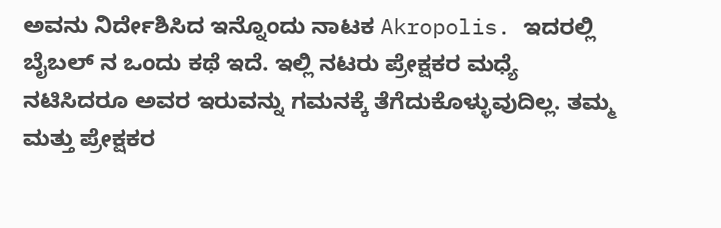ಅವನು ನಿರ್ದೇಶಿಸಿದ ಇನ್ನೊಂದು ನಾಟಕ Akropolis. ಇದರಲ್ಲಿ ಬೈಬಲ್ ನ ಒಂದು ಕಥೆ ಇದೆ. ಇಲ್ಲಿ ನಟರು ಪ್ರೇಕ್ಷಕರ ಮಧ್ಯೆ ನಟಿಸಿದರೂ ಅವರ ಇರುವನ್ನು ಗಮನಕ್ಕೆ ತೆಗೆದುಕೊಳ್ಳುವುದಿಲ್ಲ. ತಮ್ಮ ಮತ್ತು ಪ್ರೇಕ್ಷಕರ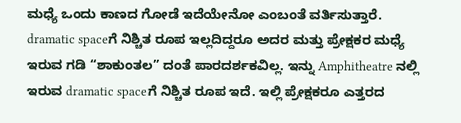ಮಧ್ಯೆ ಒಂದು ಕಾಣದ ಗೋಡೆ ಇದೆಯೇನೋ ಎಂಬಂತೆ ವರ್ತಿಸುತ್ತಾರೆ. dramatic spaceಗೆ ನಿಶ್ಚಿತ ರೂಪ ಇಲ್ಲದಿದ್ದರೂ ಅದರ ಮತ್ತು ಪ್ರೇಕ್ಷಕರ ಮಧ್ಯೆ ಇರುವ ಗಡಿ “ಶಾಕುಂತಲ” ದಂತೆ ಪಾರದರ್ಶಕವಿಲ್ಲ. ಇನ್ನು Amphitheatre ನಲ್ಲಿ ಇರುವ dramatic spaceಗೆ ನಿಶ್ಚಿತ ರೂಪ ಇದೆ. ಇಲ್ಲಿ ಪ್ರೇಕ್ಷಕರೂ ಎತ್ತರದ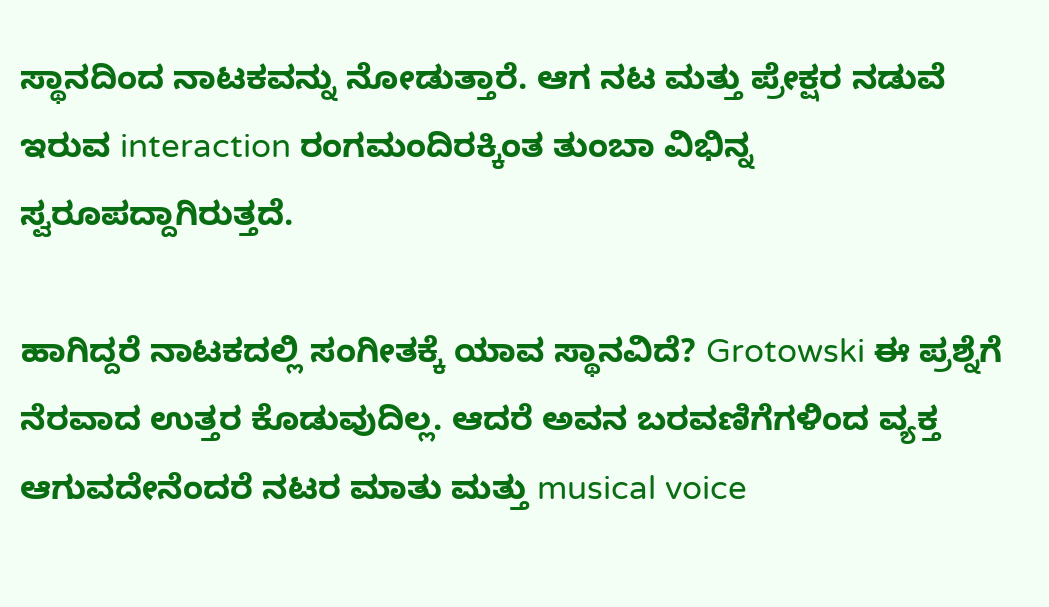ಸ್ಥಾನದಿಂದ ನಾಟಕವನ್ನು ನೋಡುತ್ತಾರೆ. ಆಗ ನಟ ಮತ್ತು ಪ್ರೇಕ್ಷರ ನಡುವೆ ಇರುವ interaction ರಂಗಮಂದಿರಕ್ಕಿಂತ ತುಂಬಾ ವಿಭಿನ್ನ ಸ್ವರೂಪದ್ದಾಗಿರುತ್ತದೆ.

ಹಾಗಿದ್ದರೆ ನಾಟಕದಲ್ಲಿ ಸಂಗೀತಕ್ಕೆ ಯಾವ ಸ್ಥಾನವಿದೆ? Grotowski ಈ ಪ್ರಶ್ನೆಗೆ ನೆರವಾದ ಉತ್ತರ ಕೊಡುವುದಿಲ್ಲ. ಆದರೆ ಅವನ ಬರವಣಿಗೆಗಳಿಂದ ವ್ಯಕ್ತ ಆಗುವದೇನೆಂದರೆ ನಟರ ಮಾತು ಮತ್ತು musical voice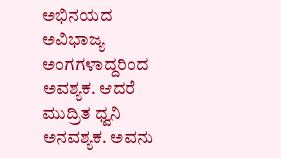ಅಭಿನಯದ ಅವಿಭಾಜ್ಯ ಅಂಗಗಳಾದ್ದರಿಂದ ಅವಶ್ಯಕ. ಆದರೆ ಮುದ್ರಿತ ಧ್ವನಿ ಅನವಶ್ಯಕ. ಅವನು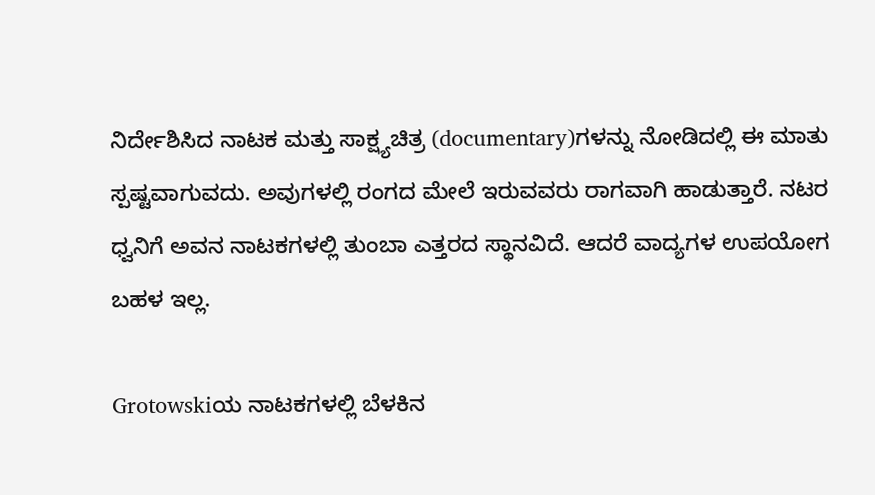ನಿರ್ದೇಶಿಸಿದ ನಾಟಕ ಮತ್ತು ಸಾಕ್ಷ್ಯಚಿತ್ರ (documentary)ಗಳನ್ನು ನೋಡಿದಲ್ಲಿ ಈ ಮಾತು ಸ್ಪಷ್ಟವಾಗುವದು. ಅವುಗಳಲ್ಲಿ ರಂಗದ ಮೇಲೆ ಇರುವವರು ರಾಗವಾಗಿ ಹಾಡುತ್ತಾರೆ. ನಟರ ಧ್ವನಿಗೆ ಅವನ ನಾಟಕಗಳಲ್ಲಿ ತುಂಬಾ ಎತ್ತರದ ಸ್ಥಾನವಿದೆ. ಆದರೆ ವಾದ್ಯಗಳ ಉಪಯೋಗ ಬಹಳ ಇಲ್ಲ.

Grotowskiಯ ನಾಟಕಗಳಲ್ಲಿ ಬೆಳಕಿನ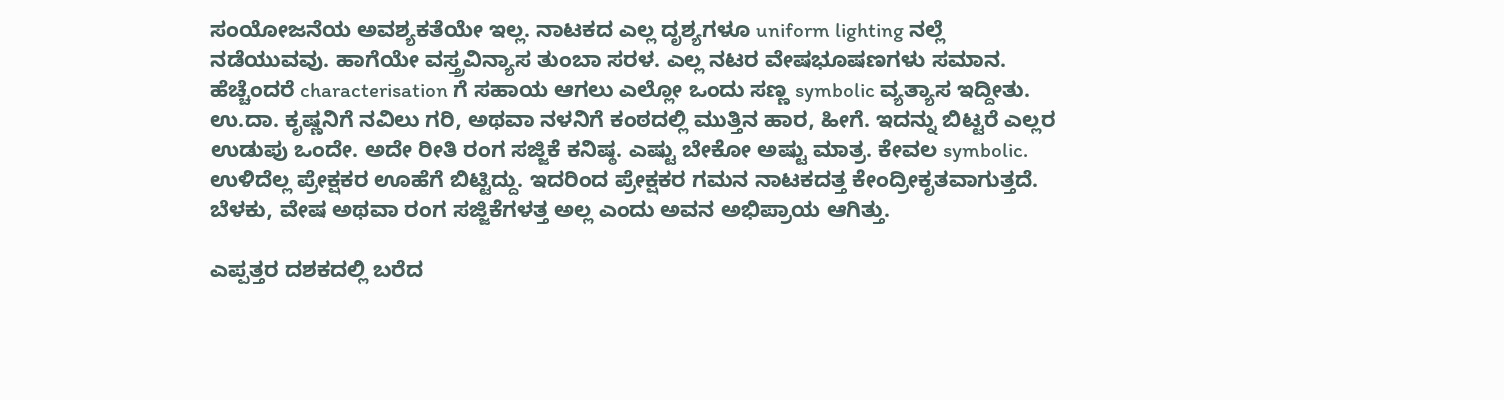ಸಂಯೋಜನೆಯ ಅವಶ್ಯಕತೆಯೇ ಇಲ್ಲ. ನಾಟಕದ ಎಲ್ಲ ದೃಶ್ಯಗಳೂ uniform lighting ನಲ್ಲೆ ನಡೆಯುವವು. ಹಾಗೆಯೇ ವಸ್ತ್ರವಿನ್ಯಾಸ ತುಂಬಾ ಸರಳ. ಎಲ್ಲ ನಟರ ವೇಷಭೂಷಣಗಳು ಸಮಾನ. ಹೆಚ್ಚೆಂದರೆ characterisation ಗೆ ಸಹಾಯ ಆಗಲು ಎಲ್ಲೋ ಒಂದು ಸಣ್ಣ symbolic ವ್ಯತ್ಯಾಸ ಇದ್ದೀತು. ಉ.ದಾ. ಕೃಷ್ಣನಿಗೆ ನವಿಲು ಗರಿ, ಅಥವಾ ನಳನಿಗೆ ಕಂಠದಲ್ಲಿ ಮುತ್ತಿನ ಹಾರ, ಹೀಗೆ. ಇದನ್ನು ಬಿಟ್ಟರೆ ಎಲ್ಲರ ಉಡುಪು ಒಂದೇ. ಅದೇ ರೀತಿ ರಂಗ ಸಜ್ಜಿಕೆ ಕನಿಷ್ಠ. ಎಷ್ಟು ಬೇಕೋ ಅಷ್ಟು ಮಾತ್ರ. ಕೇವಲ symbolic. ಉಳಿದೆಲ್ಲ ಪ್ರೇಕ್ಷಕರ ಊಹೆಗೆ ಬಿಟ್ಟಿದ್ದು. ಇದರಿಂದ ಪ್ರೇಕ್ಷಕರ ಗಮನ ನಾಟಕದತ್ತ ಕೇಂದ್ರೀಕೃತವಾಗುತ್ತದೆ. ಬೆಳಕು, ವೇಷ ಅಥವಾ ರಂಗ ಸಜ್ಜಿಕೆಗಳತ್ತ ಅಲ್ಲ ಎಂದು ಅವನ ಅಭಿಪ್ರಾಯ ಆಗಿತ್ತು.

ಎಪ್ಪತ್ತರ ದಶಕದಲ್ಲಿ ಬರೆದ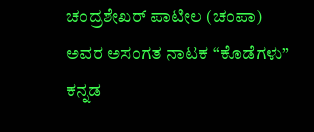ಚಂದ್ರಶೇಖರ್ ಪಾಟೀಲ (ಚಂಪಾ) ಅವರ ಅಸಂಗತ ನಾಟಕ “ಕೊಡೆಗಳು” ಕನ್ನಡ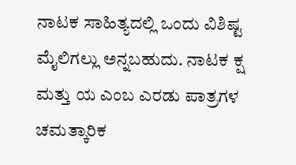ನಾಟಕ ಸಾಹಿತ್ಯದಲ್ಲಿ ಒಂದು ವಿಶಿಷ್ಟ ಮೈಲಿಗಲ್ಲು ಅನ್ನಬಹುದು. ನಾಟಕ ಕ್ಷ ಮತ್ತು ಯ ಎಂಬ ಎರಡು ಪಾತ್ರಗಳ ಚಮತ್ಕಾರಿಕ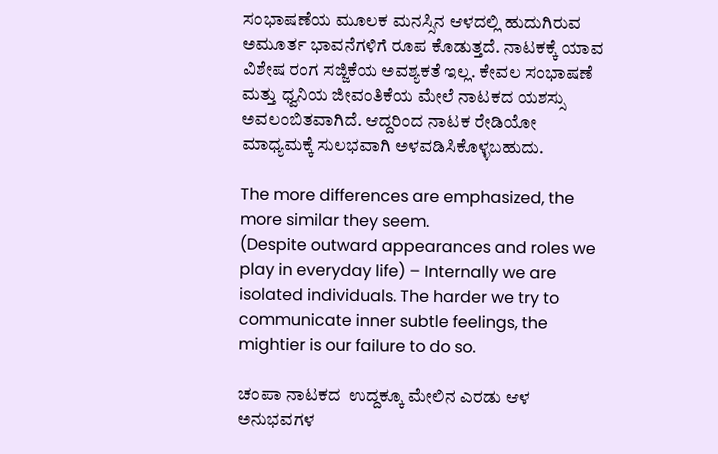ಸಂಭಾಷಣೆಯ ಮೂಲಕ ಮನಸ್ಸಿನ ಆಳದಲ್ಲಿ ಹುದುಗಿರುವ ಅಮೂರ್ತ ಭಾವನೆಗಳಿಗೆ ರೂಪ ಕೊಡುತ್ತದೆ. ನಾಟಕಕ್ಕೆ ಯಾವ ವಿಶೇಷ ರಂಗ ಸಜ್ಜಿಕೆಯ ಅವಶ್ಯಕತೆ ಇಲ್ಲ. ಕೇವಲ ಸಂಭಾಷಣೆ ಮತ್ತು ಧ್ವನಿಯ ಜೀವಂತಿಕೆಯ ಮೇಲೆ ನಾಟಕದ ಯಶಸ್ಸು ಅವಲಂಬಿತವಾಗಿದೆ. ಆದ್ದರಿಂದ ನಾಟಕ ರೇಡಿಯೋ ಮಾಧ್ಯಮಕ್ಕೆ ಸುಲಭವಾಗಿ ಅಳವಡಿಸಿಕೊಳ್ಳಬಹುದು.

The more differences are emphasized, the more similar they seem.
(Despite outward appearances and roles we play in everyday life) – Internally we are isolated individuals. The harder we try to communicate inner subtle feelings, the mightier is our failure to do so.

ಚಂಪಾ ನಾಟಕದ  ಉದ್ದಕ್ಕೂ ಮೇಲಿನ ಎರಡು ಆಳ ಅನುಭವಗಳ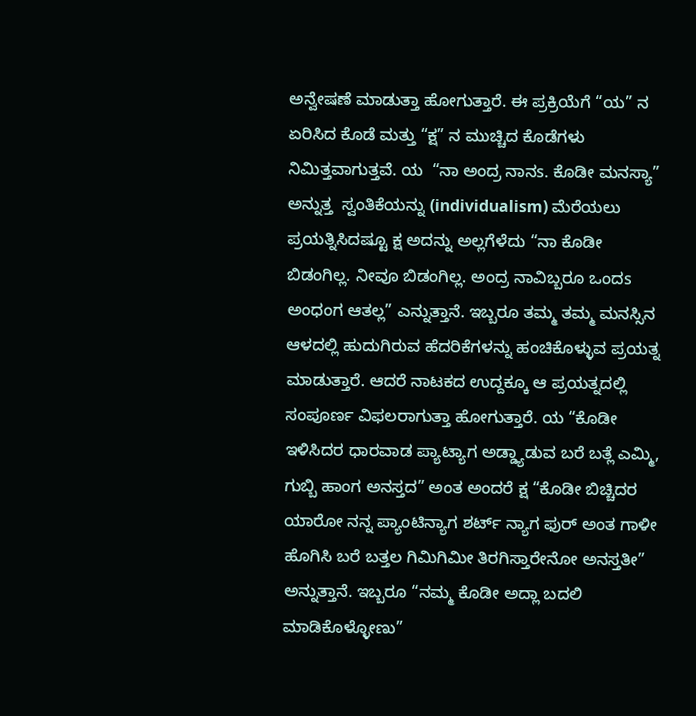ಅನ್ವೇಷಣೆ ಮಾಡುತ್ತಾ ಹೋಗುತ್ತಾರೆ. ಈ ಪ್ರಕ್ರಿಯೆಗೆ “ಯ” ನ ಏರಿಸಿದ ಕೊಡೆ ಮತ್ತು “ಕ್ಷ” ನ ಮುಚ್ಚಿದ ಕೊಡೆಗಳು ನಿಮಿತ್ತವಾಗುತ್ತವೆ. ಯ  “ನಾ ಅಂದ್ರ ನಾನs. ಕೊಡೀ ಮನಸ್ಯಾ” ಅನ್ನುತ್ತ  ಸ್ವಂತಿಕೆಯನ್ನು (individualism) ಮೆರೆಯಲು ಪ್ರಯತ್ನಿಸಿದಷ್ಟೂ ಕ್ಷ ಅದನ್ನು ಅಲ್ಲಗೆಳೆದು “ನಾ ಕೊಡೀ ಬಿಡಂಗಿಲ್ಲ. ನೀವೂ ಬಿಡಂಗಿಲ್ಲ. ಅಂದ್ರ ನಾವಿಬ್ಬರೂ ಒಂದs ಅಂಧಂಗ ಆತಲ್ಲ” ಎನ್ನುತ್ತಾನೆ. ಇಬ್ಬರೂ ತಮ್ಮ ತಮ್ಮ ಮನಸ್ಸಿನ ಆಳದಲ್ಲಿ ಹುದುಗಿರುವ ಹೆದರಿಕೆಗಳನ್ನು ಹಂಚಿಕೊಳ್ಳುವ ಪ್ರಯತ್ನ ಮಾಡುತ್ತಾರೆ. ಆದರೆ ನಾಟಕದ ಉದ್ದಕ್ಕೂ ಆ ಪ್ರಯತ್ನದಲ್ಲಿ ಸಂಪೂರ್ಣ ವಿಫಲರಾಗುತ್ತಾ ಹೋಗುತ್ತಾರೆ. ಯ “ಕೊಡೀ ಇಳಿಸಿದರ ಧಾರವಾಡ ಪ್ಯಾಟ್ಯಾಗ ಅಡ್ಡ್ಯಾಡುವ ಬರೆ ಬತ್ಲೆ ಎಮ್ಮಿ, ಗುಬ್ಬಿ ಹಾಂಗ ಅನಸ್ತದ” ಅಂತ ಅಂದರೆ ಕ್ಷ “ಕೊಡೀ ಬಿಚ್ಚಿದರ ಯಾರೋ ನನ್ನ ಪ್ಯಾಂಟಿನ್ಯಾಗ ಶರ್ಟ್ ನ್ಯಾಗ ಫುರ್ ಅಂತ ಗಾಳೀ ಹೊಗಿಸಿ ಬರೆ ಬತ್ತಲ ಗಿಮಿಗಿಮೀ ತಿರಗಿಸ್ತಾರೇನೋ ಅನಸ್ತತೀ” ಅನ್ನುತ್ತಾನೆ. ಇಬ್ಬರೂ “ನಮ್ಮ ಕೊಡೀ ಅದ್ಲಾ ಬದಲಿ ಮಾಡಿಕೊಳ್ಳೋಣು”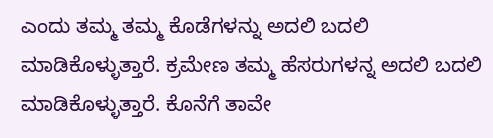ಎಂದು ತಮ್ಮ ತಮ್ಮ ಕೊಡೆಗಳನ್ನು ಅದಲಿ ಬದಲಿ ಮಾಡಿಕೊಳ್ಳುತ್ತಾರೆ. ಕ್ರಮೇಣ ತಮ್ಮ ಹೆಸರುಗಳನ್ನ ಅದಲಿ ಬದಲಿ ಮಾಡಿಕೊಳ್ಳುತ್ತಾರೆ. ಕೊನೆಗೆ ತಾವೇ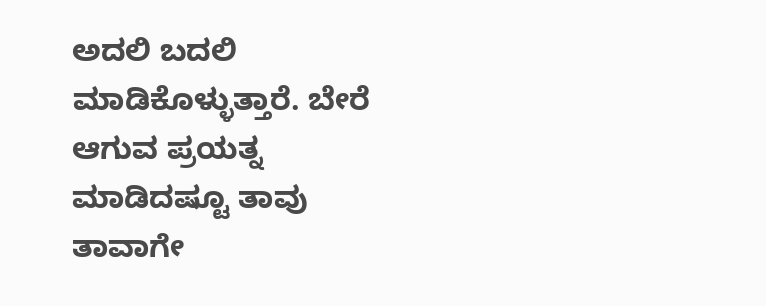ಅದಲಿ ಬದಲಿ ಮಾಡಿಕೊಳ್ಳುತ್ತಾರೆ. ಬೇರೆ ಆಗುವ ಪ್ರಯತ್ನ ಮಾಡಿದಷ್ಟೂ ತಾವು ತಾವಾಗೇ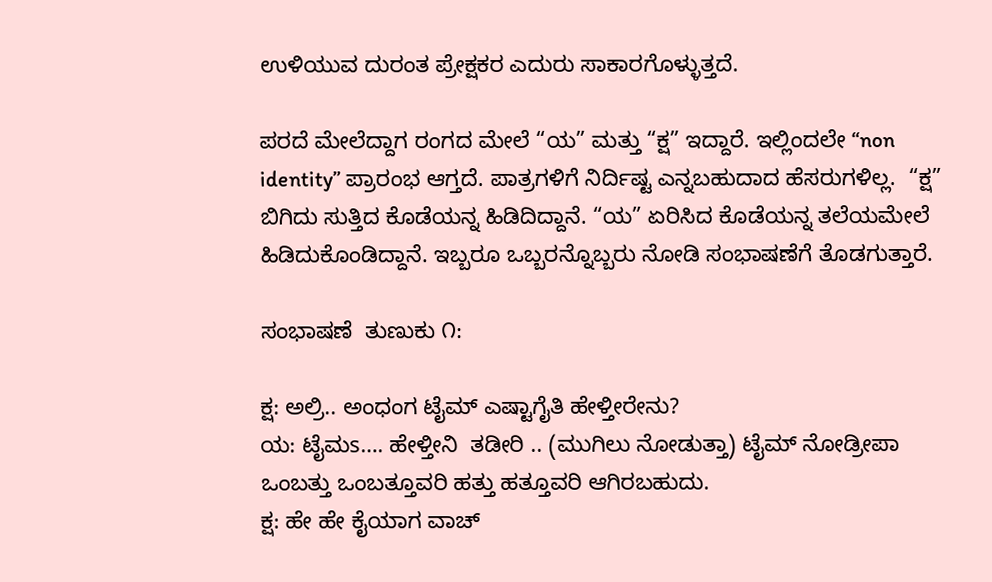ಉಳಿಯುವ ದುರಂತ ಪ್ರೇಕ್ಷಕರ ಎದುರು ಸಾಕಾರಗೊಳ್ಳುತ್ತದೆ.

ಪರದೆ ಮೇಲೆದ್ದಾಗ ರಂಗದ ಮೇಲೆ “ಯ” ಮತ್ತು “ಕ್ಷ” ಇದ್ದಾರೆ. ಇಲ್ಲಿಂದಲೇ “non identity” ಪ್ರಾರಂಭ ಆಗ್ತದೆ. ಪಾತ್ರಗಳಿಗೆ ನಿರ್ದಿಷ್ಟ ಎನ್ನಬಹುದಾದ ಹೆಸರುಗಳಿಲ್ಲ.  “ಕ್ಷ” ಬಿಗಿದು ಸುತ್ತಿದ ಕೊಡೆಯನ್ನ ಹಿಡಿದಿದ್ದಾನೆ. “ಯ” ಏರಿಸಿದ ಕೊಡೆಯನ್ನ ತಲೆಯಮೇಲೆ ಹಿಡಿದುಕೊಂಡಿದ್ದಾನೆ. ಇಬ್ಬರೂ ಒಬ್ಬರನ್ನೊಬ್ಬರು ನೋಡಿ ಸಂಭಾಷಣೆಗೆ ತೊಡಗುತ್ತಾರೆ.

ಸಂಭಾಷಣೆ  ತುಣುಕು ೧:

ಕ್ಷ: ಅಲ್ರಿ.. ಅಂಧಂಗ ಟೈಮ್ ಎಷ್ಟಾಗೈತಿ ಹೇಳ್ತೀರೇನು?
ಯ: ಟೈಮs…. ಹೇಳ್ತೀನಿ  ತಡೀರಿ .. (ಮುಗಿಲು ನೋಡುತ್ತಾ) ಟೈಮ್ ನೋಡ್ರೀಪಾ  ಒಂಬತ್ತು ಒಂಬತ್ತೂವರಿ ಹತ್ತು ಹತ್ತೂವರಿ ಆಗಿರಬಹುದು.
ಕ್ಷ: ಹೇ ಹೇ ಕೈಯಾಗ ವಾಚ್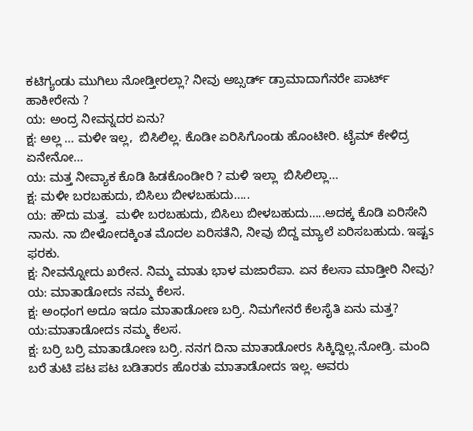ಕಟಿಗ್ಯಂಡು ಮುಗಿಲು ನೋಡ್ತೀರಲ್ಲಾ? ನೀವು ಅಬ್ಸರ್ಡ್ ಡ್ರಾಮಾದಾಗೆನರೇ ಪಾರ್ಟ್ ಹಾಕೀರೇನು ?
ಯ: ಅಂದ್ರ ನೀವನ್ನದರ ಏನು?
ಕ್ಷ: ಅಲ್ಲ … ಮಳೀ ಇಲ್ಲ,  ಬಿಸಿಲಿಲ್ಲ. ಕೊಡೀ ಏರಿಸಿಗೊಂಡು ಹೊಂಟೀರಿ. ಟೈಮ್ ಕೇಳಿದ್ರ ಏನೇನೋ…
ಯ: ಮತ್ತ ನೀವ್ಯಾಕ ಕೊಡಿ ಹಿಡಕೊಂಡೀರಿ ? ಮಳಿ ಇಲ್ಲಾ  ಬಿಸಿಲಿಲ್ಲಾ…
ಕ್ಷ: ಮಳೀ ಬರಬಹುದು, ಬಿಸಿಲು ಬೀಳಬಹುದು…..
ಯ: ಹೌದು ಮತ್ತ.  ಮಳೀ ಬರಬಹುದು, ಬಿಸಿಲು ಬೀಳಬಹುದು…..ಅದಕ್ಕ ಕೊಡಿ ಏರಿಸೇನಿ ನಾನು. ನಾ ಬೀಳೋದಕ್ಕಿಂತ ಮೊದಲ ಏರಿಸತೆನಿ, ನೀವು ಬಿದ್ದ ಮ್ಯಾಲೆ ಏರಿಸಬಹುದು. ಇಷ್ಟs ಫರಕು.
ಕ್ಷ: ನೀವನ್ನೋದು ಖರೇನ. ನಿಮ್ಮ ಮಾತು ಭಾಳ ಮಜಾರೆಪಾ. ಏನ ಕೆಲಸಾ ಮಾಡ್ತೀರಿ ನೀವು?
ಯ: ಮಾತಾಡೋದs ನಮ್ಮ ಕೆಲಸ.
ಕ್ಷ: ಅಂಧಂಗ ಅದೂ ಇದೂ ಮಾತಾಡೋಣ ಬರ್ರಿ. ನಿಮಗೇನರೆ ಕೆಲಸೈತಿ ಏನು ಮತ್ತ?
ಯ:ಮಾತಾಡೋದs ನಮ್ಮ ಕೆಲಸ.
ಕ್ಷ: ಬರ್ರಿ ಬರ್ರಿ ಮಾತಾಡೋಣ ಬರ್ರಿ. ನನಗ ದಿನಾ ಮಾತಾಡೋರs ಸಿಕ್ಕಿದ್ದಿಲ್ಲ.ನೋಡ್ರಿ. ಮಂದಿ ಬರೆ ತುಟಿ ಪಟ ಪಟ ಬಡಿತಾರs ಹೊರತು ಮಾತಾಡೋದs ಇಲ್ಲ. ಅವರು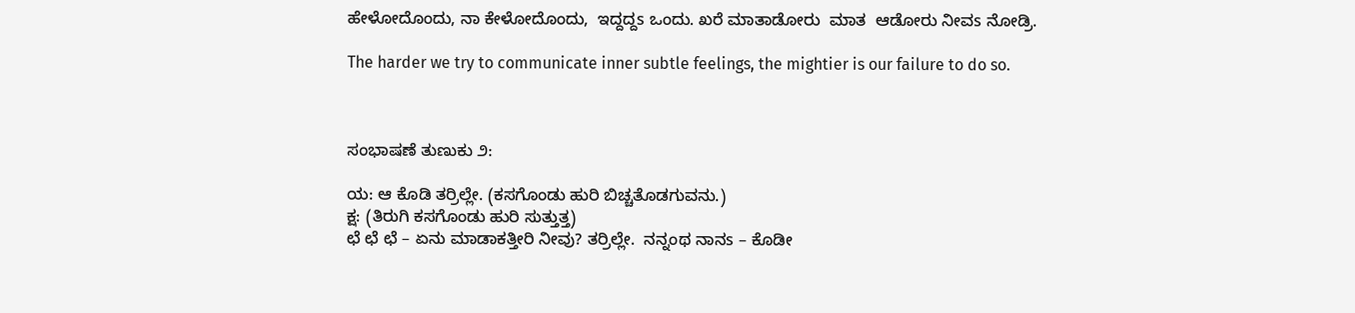ಹೇಳೋದೊಂದು, ನಾ ಕೇಳೋದೊಂದು,  ಇದ್ದದ್ದs ಒಂದು. ಖರೆ ಮಾತಾಡೋರು  ಮಾತ  ಆಡೋರು ನೀವs ನೋಡ್ರಿ.

The harder we try to communicate inner subtle feelings, the mightier is our failure to do so.



ಸಂಭಾಷಣೆ ತುಣುಕು ೨:

ಯ: ಆ ಕೊಡಿ ತರ್ರಿಲ್ಲೇ. (ಕಸಗೊಂಡು ಹುರಿ ಬಿಚ್ಚತೊಡಗುವನು.)
ಕ್ಷ: (ತಿರುಗಿ ಕಸಗೊಂಡು ಹುರಿ ಸುತ್ತುತ್ತ)
ಛೆ ಛೆ ಛೆ – ಏನು ಮಾಡಾಕತ್ತೀರಿ ನೀವು? ತರ್ರಿಲ್ಲೇ.  ನನ್ನಂಥ ನಾನs – ಕೊಡೀ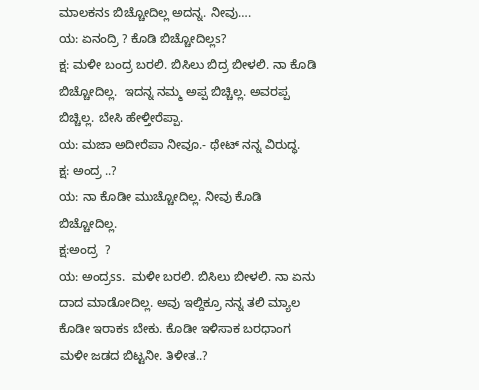ಮಾಲಕನs ಬಿಚ್ಚೋದಿಲ್ಲ ಅದನ್ನ. ನೀವು….
ಯ: ಏನಂದ್ರಿ ? ಕೊಡಿ ಬಿಚ್ಚೋದಿಲ್ಲs?
ಕ್ಷ: ಮಳೀ ಬಂದ್ರ ಬರಲಿ. ಬಿಸಿಲು ಬಿದ್ರ ಬೀಳಲಿ. ನಾ ಕೊಡಿ ಬಿಚ್ಚೋದಿಲ್ಲ.  ಇದನ್ನ ನಮ್ಮ ಅಪ್ಪ ಬಿಚ್ಚಿಲ್ಲ. ಅವರಪ್ಪ ಬಿಚ್ಚಿಲ್ಲ. ಬೇಸಿ ಹೇಳ್ತೀರೆಪ್ಪಾ.
ಯ: ಮಜಾ ಅದೀರೆಪಾ ನೀವೂ.- ಥೇಟ್ ನನ್ನ ವಿರುದ್ಧ.
ಕ್ಷ: ಅಂದ್ರ ..?
ಯ: ನಾ ಕೊಡೀ ಮುಚ್ಚೋದಿಲ್ಲ. ನೀವು ಕೊಡಿ ಬಿಚ್ಚೋದಿಲ್ಲ.
ಕ್ಷ:ಅಂದ್ರ  ?
ಯ: ಅಂದ್ರss.  ಮಳೀ ಬರಲಿ. ಬಿಸಿಲು ಬೀಳಲಿ. ನಾ ಏನು ದಾದ ಮಾಡೋದಿಲ್ಲ. ಅವು ಇಲ್ದಿಕ್ರೂ ನನ್ನ ತಲಿ ಮ್ಯಾಲ ಕೊಡೀ ಇರಾಕs ಬೇಕು. ಕೊಡೀ ಇಳಿಸಾಕ ಬರಧಾಂಗ ಮಳೀ ಜಡದ ಬಿಟ್ಟನೀ. ತಿಳೀತ..?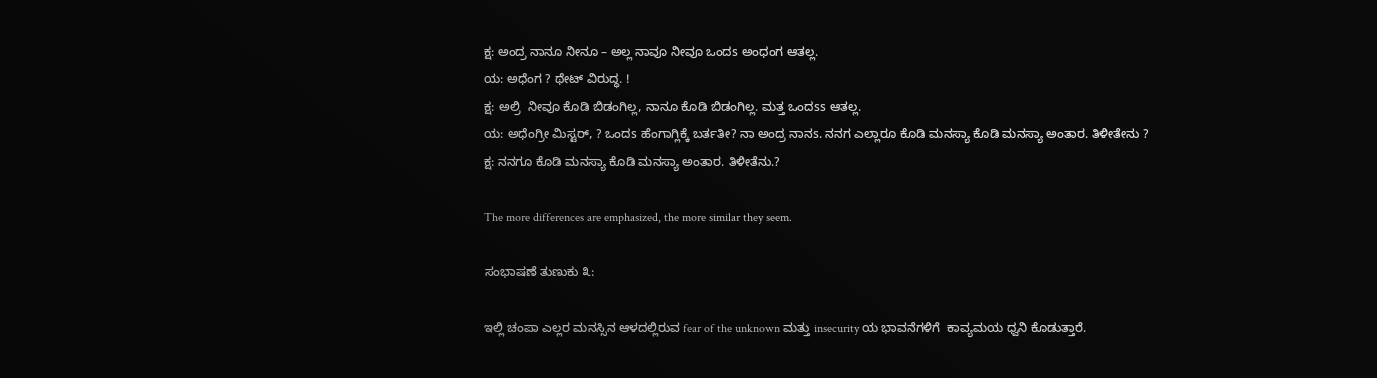ಕ್ಷ: ಅಂದ್ರ ನಾನೂ ನೀನೂ – ಅಲ್ಲ ನಾವೂ ನೀವೂ ಒಂದs ಅಂಧಂಗ ಆತಲ್ಲ.
ಯ: ಅಧೆಂಗ ? ಥೇಟ್ ವಿರುದ್ಧ. !
ಕ್ಷ: ಅಲ್ರಿ  ನೀವೂ ಕೊಡಿ ಬಿಡಂಗಿಲ್ಲ, ನಾನೂ ಕೊಡಿ ಬಿಡಂಗಿಲ್ಲ. ಮತ್ತ ಒಂದss ಆತಲ್ಲ.
ಯ: ಅಧೆಂಗ್ರೀ ಮಿಸ್ಟರ್, ? ಒಂದs ಹೆಂಗಾಗ್ಲಿಕ್ಕೆ ಬರ್ತತೀ? ನಾ ಅಂದ್ರ ನಾನs. ನನಗ ಎಲ್ಲಾರೂ ಕೊಡಿ ಮನಸ್ಯಾ ಕೊಡಿ ಮನಸ್ಯಾ ಅಂತಾರ. ತಿಳೀತೇನು ?
ಕ್ಷ: ನನಗೂ ಕೊಡಿ ಮನಸ್ಯಾ ಕೊಡಿ ಮನಸ್ಯಾ ಅಂತಾರ. ತಿಳೀತೆನು.?

The more differences are emphasized, the more similar they seem.

ಸಂಭಾಷಣೆ ತುಣುಕು ೩:

ಇಲ್ಲಿ ಚಂಪಾ ಎಲ್ಲರ ಮನಸ್ಸಿನ ಆಳದಲ್ಲಿರುವ fear of the unknown ಮತ್ತು insecurity ಯ ಭಾವನೆಗಳಿಗೆ  ಕಾವ್ಯಮಯ ಧ್ವನಿ ಕೊಡುತ್ತಾರೆ.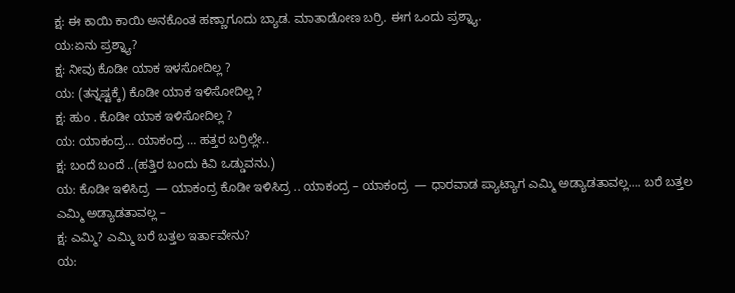ಕ್ಷ: ಈ ಕಾಯಿ ಕಾಯಿ ಅನಕೊಂತ ಹಣ್ಣಾಗೂದು ಬ್ಯಾಡ. ಮಾತಾಡೋಣ ಬರ್ರಿ. ಈಗ ಒಂದು ಪ್ರಶ್ನ್ಯಾ.
ಯ:ಏನು ಪ್ರಶ್ನ್ಯಾ?
ಕ್ಷ: ನೀವು ಕೊಡೀ ಯಾಕ ಇಳಸೋದಿಲ್ಲ ?
ಯ: (ತನ್ನಷ್ಟಕ್ಕೆ) ಕೊಡೀ ಯಾಕ ಇಳಿಸೋದಿಲ್ಲ ?
ಕ್ಷ: ಹುಂ . ಕೊಡೀ ಯಾಕ ಇಳಿಸೋದಿಲ್ಲ ?
ಯ: ಯಾಕಂದ್ರ… ಯಾಕಂದ್ರ … ಹತ್ತರ ಬರ್ರಿಲ್ಲೇ..
ಕ್ಷ: ಬಂದೆ ಬಂದೆ ..(ಹತ್ತಿರ ಬಂದು ಕಿವಿ ಒಡ್ಡುವನು.)
ಯ: ಕೊಡೀ ಇಳಿಸಿದ್ರ  — ಯಾಕಂದ್ರ ಕೊಡೀ ಇಳಿಸಿದ್ರ .. ಯಾಕಂದ್ರ – ಯಾಕಂದ್ರ  — ಧಾರವಾಡ ಪ್ಯಾಟ್ಯಾಗ ಎಮ್ಮಿ ಅಡ್ಯಾಡತಾವಲ್ಲ…. ಬರೆ ಬತ್ತಲ ಎಮ್ಮಿ ಅಡ್ಯಾಡತಾವಲ್ಲ –
ಕ್ಷ: ಎಮ್ಮಿ? ಎಮ್ಮಿ ಬರೆ ಬತ್ತಲ ಇರ್ತಾವೇನು?
ಯ: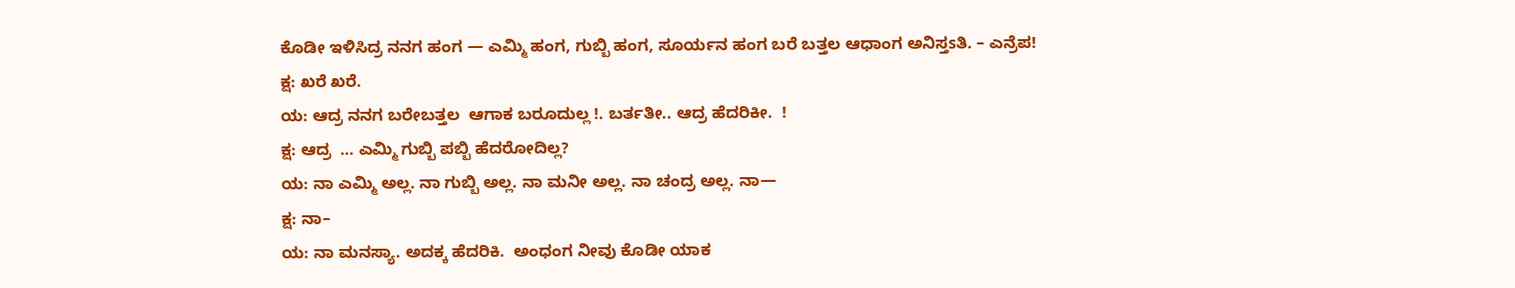ಕೊಡೀ ಇಳಿಸಿದ್ರ ನನಗ ಹಂಗ — ಎಮ್ಮಿ ಹಂಗ, ಗುಬ್ಬಿ ಹಂಗ, ಸೂರ್ಯನ ಹಂಗ ಬರೆ ಬತ್ತಲ ಆಧಾಂಗ ಅನಿಸ್ತsತಿ. – ಎನ್ರೆಪ!
ಕ್ಷ: ಖರೆ ಖರೆ.
ಯ: ಆದ್ರ ನನಗ ಬರೇಬತ್ತಲ  ಆಗಾಕ ಬರೂದುಲ್ಲ !. ಬರ್ತತೀ.. ಆದ್ರ ಹೆದರಿಕೀ.  !
ಕ್ಷ: ಆದ್ರ  … ಎಮ್ಮಿ ಗುಬ್ಬಿ ಪಬ್ಬಿ ಹೆದರೋದಿಲ್ಲ?
ಯ: ನಾ ಎಮ್ಮಿ ಅಲ್ಲ. ನಾ ಗುಬ್ಬಿ ಅಲ್ಲ. ನಾ ಮನೀ ಅಲ್ಲ. ನಾ ಚಂದ್ರ ಅಲ್ಲ. ನಾ—
ಕ್ಷ: ನಾ–
ಯ: ನಾ ಮನಸ್ಯಾ. ಅದಕ್ಕ ಹೆದರಿಕಿ.  ಅಂಧಂಗ ನೀವು ಕೊಡೀ ಯಾಕ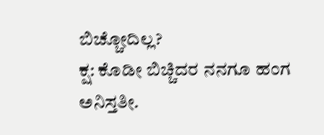ಬಿಚ್ಚೋದಿಲ್ಲ?
ಕ್ಷ: ಕೊಡೀ ಬಿಚ್ಚಿದರ ನನಗೂ ಹಂಗ ಅನಿಸ್ತತೀ.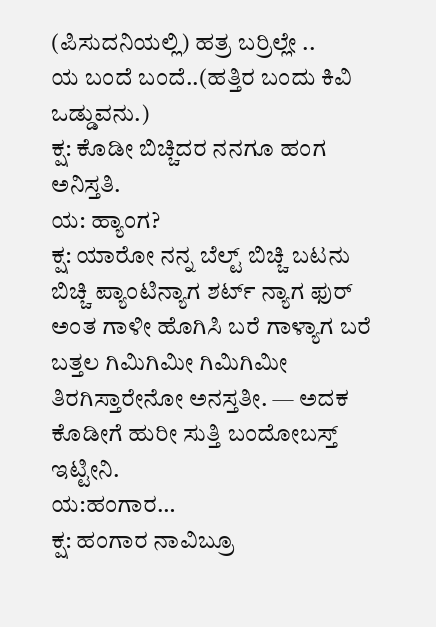(ಪಿಸುದನಿಯಲ್ಲಿ) ಹತ್ರ ಬರ್ರಿಲ್ಲೇ ..
ಯ ಬಂದೆ ಬಂದೆ..(ಹತ್ತಿರ ಬಂದು ಕಿವಿ ಒಡ್ಡುವನು.)
ಕ್ಷ: ಕೊಡೀ ಬಿಚ್ಚಿದರ ನನಗೂ ಹಂಗ ಅನಿಸ್ತತಿ.
ಯ: ಹ್ಯಾಂಗ?
ಕ್ಷ: ಯಾರೋ ನನ್ನ ಬೆಲ್ಟ್ ಬಿಚ್ಚಿ ಬಟನು ಬಿಚ್ಚಿ ಪ್ಯಾಂಟಿನ್ಯಾಗ ಶರ್ಟ್ ನ್ಯಾಗ ಫುರ್ ಅಂತ ಗಾಳೀ ಹೊಗಿಸಿ ಬರೆ ಗಾಳ್ಯಾಗ ಬರೆ ಬತ್ತಲ ಗಿಮಿಗಿಮೀ ಗಿಮಿಗಿಮೀ ತಿರಗಿಸ್ತಾರೇನೋ ಅನಸ್ತತೀ. — ಅದಕ ಕೊಡೀಗೆ ಹುರೀ ಸುತ್ತಿ ಬಂದೋಬಸ್ತ್ ಇಟ್ಟೀನಿ.
ಯ:ಹಂಗಾರ…
ಕ್ಷ: ಹಂಗಾರ ನಾವಿಬ್ರೂ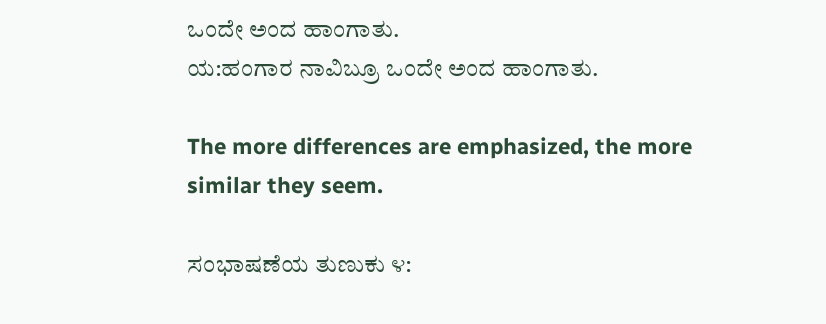ಒಂದೇ ಅಂದ ಹಾಂಗಾತು.
ಯ:ಹಂಗಾರ ನಾವಿಬ್ರೂ ಒಂದೇ ಅಂದ ಹಾಂಗಾತು.

The more differences are emphasized, the more similar they seem.

ಸಂಭಾಷಣೆಯ ತುಣುಕು ೪: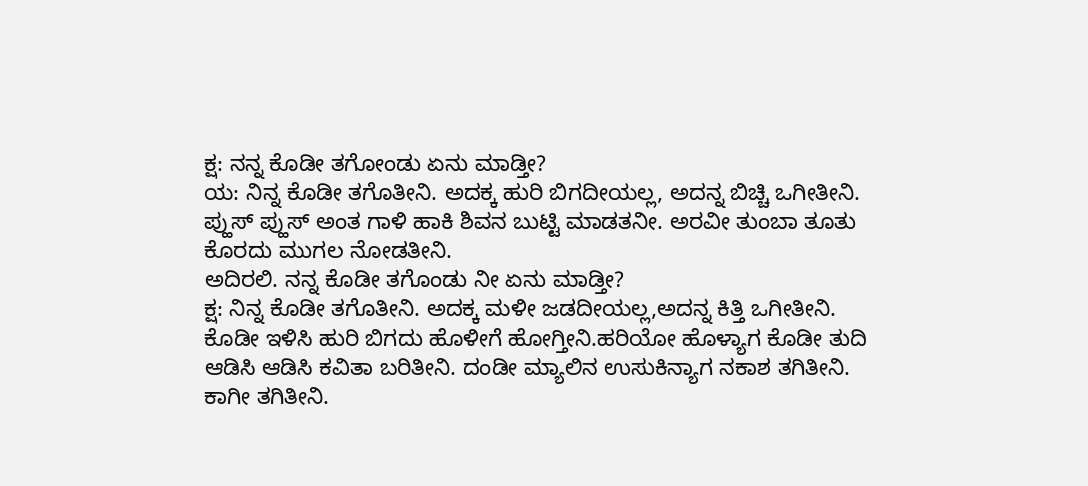ಕ್ಷ: ನನ್ನ ಕೊಡೀ ತಗೋಂಡು ಏನು ಮಾಡ್ತೀ?
ಯ: ನಿನ್ನ ಕೊಡೀ ತಗೊತೀನಿ. ಅದಕ್ಕ ಹುರಿ ಬಿಗದೀಯಲ್ಲ, ಅದನ್ನ ಬಿಚ್ಚಿ ಒಗೀತೀನಿ. ಪ್ಹುಸ್ ಪ್ಹುಸ್ ಅಂತ ಗಾಳಿ ಹಾಕಿ ಶಿವನ ಬುಟ್ಟಿ ಮಾಡತನೀ. ಅರವೀ ತುಂಬಾ ತೂತು ಕೊರದು ಮುಗಲ ನೋಡತೀನಿ.
ಅದಿರಲಿ. ನನ್ನ ಕೊಡೀ ತಗೊಂಡು ನೀ ಏನು ಮಾಡ್ತೀ?
ಕ್ಷ: ನಿನ್ನ ಕೊಡೀ ತಗೊತೀನಿ. ಅದಕ್ಕ ಮಳೀ ಜಡದೀಯಲ್ಲ,ಅದನ್ನ ಕಿತ್ತಿ ಒಗೀತೀನಿ. ಕೊಡೀ ಇಳಿಸಿ ಹುರಿ ಬಿಗದು ಹೊಳೀಗೆ ಹೋಗ್ತೀನಿ.ಹರಿಯೋ ಹೊಳ್ಯಾಗ ಕೊಡೀ ತುದಿ ಆಡಿಸಿ ಆಡಿಸಿ ಕವಿತಾ ಬರಿತೀನಿ. ದಂಡೀ ಮ್ಯಾಲಿನ ಉಸುಕಿನ್ಯಾಗ ನಕಾಶ ತಗಿತೀನಿ. ಕಾಗೀ ತಗಿತೀನಿ.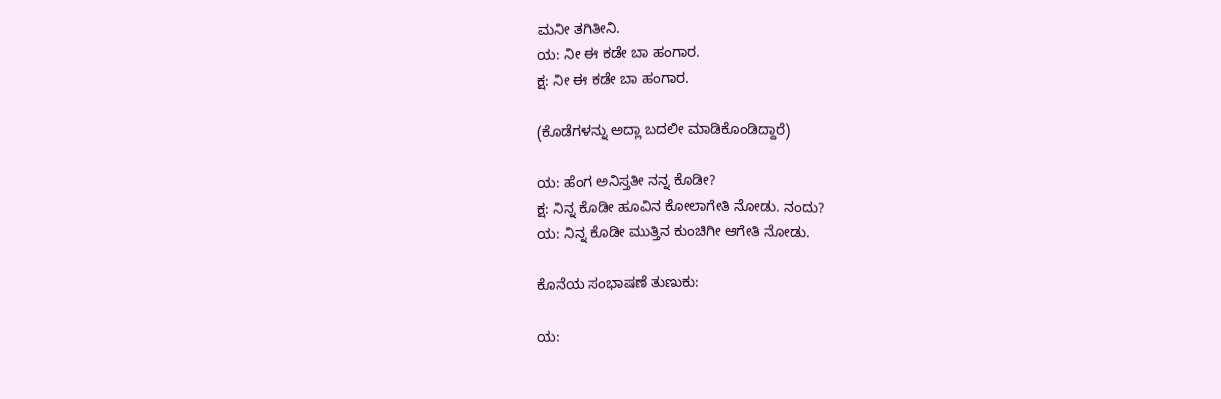ಮನೀ ತಗಿತೀನಿ.
ಯ: ನೀ ಈ ಕಡೇ ಬಾ ಹಂಗಾರ.
ಕ್ಷ: ನೀ ಈ ಕಡೇ ಬಾ ಹಂಗಾರ.

(ಕೊಡೆಗಳನ್ನು ಅದ್ಲಾ ಬದಲೀ ಮಾಡಿಕೊಂಡಿದ್ದಾರೆ)

ಯ: ಹೆಂಗ ಅನಿಸ್ತತೀ ನನ್ನ ಕೊಡೀ?
ಕ್ಷ: ನಿನ್ನ ಕೊಡೀ ಹೂವಿನ ಕೋಲಾಗೇತಿ ನೋಡು. ನಂದು?
ಯ: ನಿನ್ನ ಕೊಡೀ ಮುತ್ತಿನ ಕುಂಚಿಗೀ ಆಗೇತಿ ನೋಡು.

ಕೊನೆಯ ಸಂಭಾಷಣೆ ತುಣುಕು:

ಯ: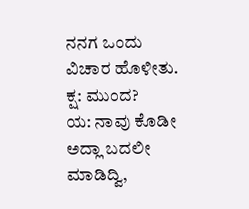ನನಗ ಒಂದು ವಿಚಾರ ಹೊಳೀತು.
ಕ್ಷ: ಮುಂದ?
ಯ: ನಾವು ಕೊಡೀ ಅದ್ಲಾ ಬದಲೀ ಮಾಡಿದ್ವಿ,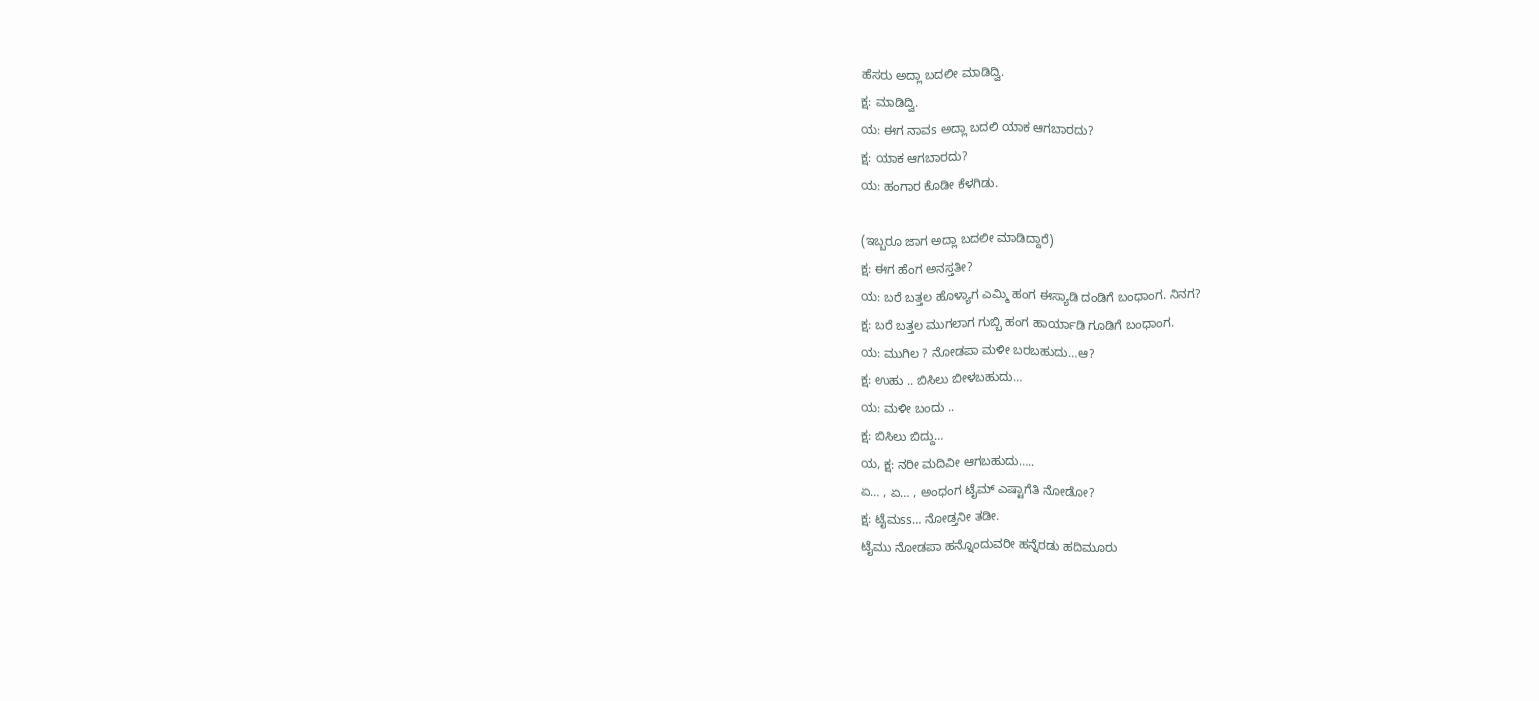ಹೆಸರು ಅದ್ಲಾ ಬದಲೀ ಮಾಡಿದ್ವಿ.
ಕ್ಷ: ಮಾಡಿದ್ವಿ.
ಯ: ಈಗ ನಾವs ಅದ್ಲಾ ಬದಲಿ ಯಾಕ ಆಗಬಾರದು?
ಕ್ಷ: ಯಾಕ ಆಗಬಾರದು?
ಯ: ಹಂಗಾರ ಕೊಡೀ ಕೆಳಗಿಡು.

(ಇಬ್ಬರೂ ಜಾಗ ಅದ್ಲಾ ಬದಲೀ ಮಾಡಿದ್ದಾರೆ)
ಕ್ಷ: ಈಗ ಹೆಂಗ ಅನಸ್ತತೀ?
ಯ: ಬರೆ ಬತ್ತಲ ಹೊಳ್ಯಾಗ ಎಮ್ಮಿ ಹಂಗ ಈಸ್ಯಾಡಿ ದಂಡಿಗೆ ಬಂಧಾಂಗ. ನಿನಗ?
ಕ್ಷ: ಬರೆ ಬತ್ತಲ ಮುಗಲಾಗ ಗುಬ್ಬಿ ಹಂಗ ಹಾರ್ಯಾಡಿ ಗೂಡಿಗೆ ಬಂಧಾಂಗ.
ಯ: ಮುಗಿಲ ? ನೋಡಪಾ ಮಳೀ ಬರಬಹುದು…ಆ?
ಕ್ಷ: ಉಹು .. ಬಿಸಿಲು ಬೀಳಬಹುದು…
ಯ: ಮಳೀ ಬಂದು ..
ಕ್ಷ: ಬಿಸಿಲು ಬಿದ್ದು…
ಯ, ಕ್ಷ: ನರೀ ಮದಿವೀ ಆಗಬಹುದು…..
ಏ… , ಏ… , ಅಂಧಂಗ ಟೈಮ್ ಎಷ್ಟಾಗೆತಿ ನೋಡೋ?
ಕ್ಷ: ಟೈಮss… ನೋಡ್ತನೀ ತಡೀ.
ಟೈಮು ನೋಡಪಾ ಹನ್ನೊಂದುವರೀ ಹನ್ನೆರಡು ಹದಿಮೂರು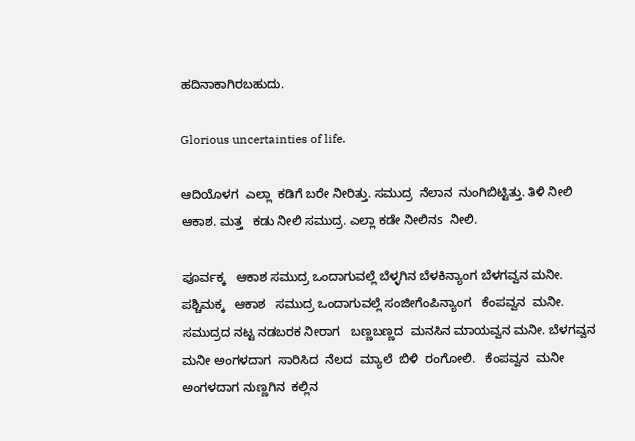ಹದಿನಾಕಾಗಿರಬಹುದು.

Glorious uncertainties of life.

ಆದಿಯೊಳಗ  ಎಲ್ಲಾ  ಕಡಿಗೆ ಬರೇ ನೀರಿತ್ತು. ಸಮುದ್ರ  ನೆಲಾನ  ನುಂಗಿಬಿಟ್ಟಿತ್ತು. ತಿಳಿ ನೀಲಿ ಆಕಾಶ. ಮತ್ತ   ಕಡು ನೀಲಿ ಸಮುದ್ರ. ಎಲ್ಲಾ ಕಡೇ ನೀಲಿನs  ನೀಲಿ.

ಪೂರ್ವಕ್ಕ   ಆಕಾಶ ಸಮುದ್ರ ಒಂದಾಗುವಲ್ಲೆ ಬೆಳ್ಳಗಿನ ಬೆಳಕಿನ್ಯಾಂಗ ಬೆಳಗವ್ವನ ಮನೀ.   ಪಶ್ಚಿಮಕ್ಕ   ಆಕಾಶ   ಸಮುದ್ರ ಒಂದಾಗುವಲ್ಲೆ ಸಂಜೀಗೆಂಪಿನ್ಯಾಂಗ   ಕೆಂಪವ್ವನ  ಮನೀ. ಸಮುದ್ರದ ನಟ್ಟ ನಡಬರಕ ನೀರಾಗ   ಬಣ್ಣಬಣ್ಣದ  ಮನಸಿನ ಮಾಯವ್ವನ ಮನೀ. ಬೆಳಗವ್ವನ ಮನೀ ಅಂಗಳದಾಗ  ಸಾರಿಸಿದ  ನೆಲದ  ಮ್ಯಾಲೆ  ಬಿಳಿ  ರಂಗೋಲಿ.   ಕೆಂಪವ್ವನ  ಮನೀ  ಅಂಗಳದಾಗ ನುಣ್ಣಗಿನ  ಕಲ್ಲಿನ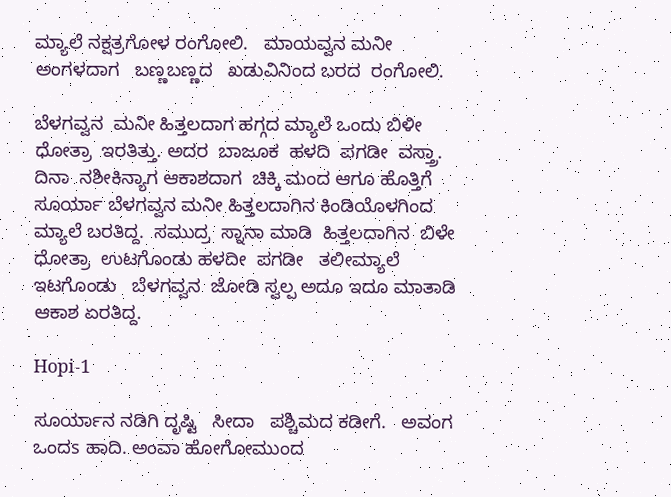ಮ್ಯಾಲೆ ನಕ್ಷತ್ರಗೋಳ ರಂಗೋಲಿ.   ಮಾಯವ್ವನ ಮನೀ ಅಂಗಳದಾಗ   ಬಣ್ಣಬಣ್ಣದ   ಖಡುವಿನಿಂದ ಬರದ  ರಂಗೋಲಿ.

ಬೆಳಗವ್ವನ  ಮನೀ ಹಿತ್ತಲದಾಗ ಹಗ್ಗದ ಮ್ಯಾಲೆ ಒಂದು ಬಿಳೀ   ಧೋತ್ರಾ  ಇರತಿತ್ತು. ಅದರ  ಬಾಜೂಕ  ಹಳದಿ  ಪಗಡೀ  ವಸ್ತ್ರಾ.   ದಿನಾ  ನಶೀಕಿನ್ಯಾಗ ಆಕಾಶದಾಗ  ಚಿಕ್ಕಿ ಮಂದ ಆಗೂ ಹೊತ್ತಿಗೆ ಸೂರ್ಯಾ ಬೆಳಗವ್ವನ ಮನೀ ಹಿತ್ತಲದಾಗಿನ ಕಿಂಡಿಯೊಳಗಿಂದ ಮ್ಯಾಲೆ ಬರತಿದ್ದ.  ಸಮುದ್ರ  ಸ್ನಾನಾ ಮಾಡಿ  ಹಿತ್ತಲದಾಗಿನ  ಬಿಳೇ   ಧೋತ್ರಾ  ಉಟಗೊಂಡು ಹಳದೀ  ಪಗಡೀ   ತಲೀಮ್ಯಾಲೆ ಇಟಗೊಂಡು   ಬೆಳಗವ್ವನ  ಜೋಡಿ ಸ್ವಲ್ಪ ಅದೂ ಇದೂ ಮಾತಾಡಿ   ಆಕಾಶ ಏರತಿದ್ದ.

Hopi-1

ಸೂರ್ಯಾನ ನಡಿಗಿ ದೃಷ್ಟಿ   ಸೀದಾ   ಪಶ್ಚಿಮದ ಕಡೀಗೆ.   ಅವಂಗ   ಒಂದs ಹಾದಿ. ಅಂವಾ ಹೋಗೋಮುಂದ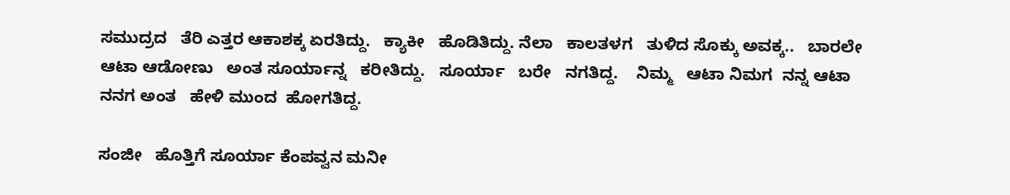ಸಮುದ್ರದ   ತೆರಿ ಎತ್ತರ ಆಕಾಶಕ್ಕ ಏರತಿದ್ದು.   ಕ್ಯಾಕೀ   ಹೊಡಿತಿದ್ದು. ನೆಲಾ   ಕಾಲತಳಗ   ತುಳಿದ ಸೊಕ್ಕು ಅವಕ್ಕ..   ಬಾರಲೇ  ಆಟಾ ಆಡೋಣು   ಅಂತ ಸೂರ್ಯಾನ್ನ   ಕರೀತಿದ್ದು.   ಸೂರ್ಯಾ   ಬರೇ   ನಗತಿದ್ದ.    ನಿಮ್ಮ   ಆಟಾ ನಿಮಗ  ನನ್ನ ಆಟಾ   ನನಗ ಅಂತ   ಹೇಳಿ ಮುಂದ  ಹೋಗತಿದ್ದ.

ಸಂಜೀ   ಹೊತ್ತಿಗೆ ಸೂರ್ಯಾ ಕೆಂಪವ್ವನ ಮನೀ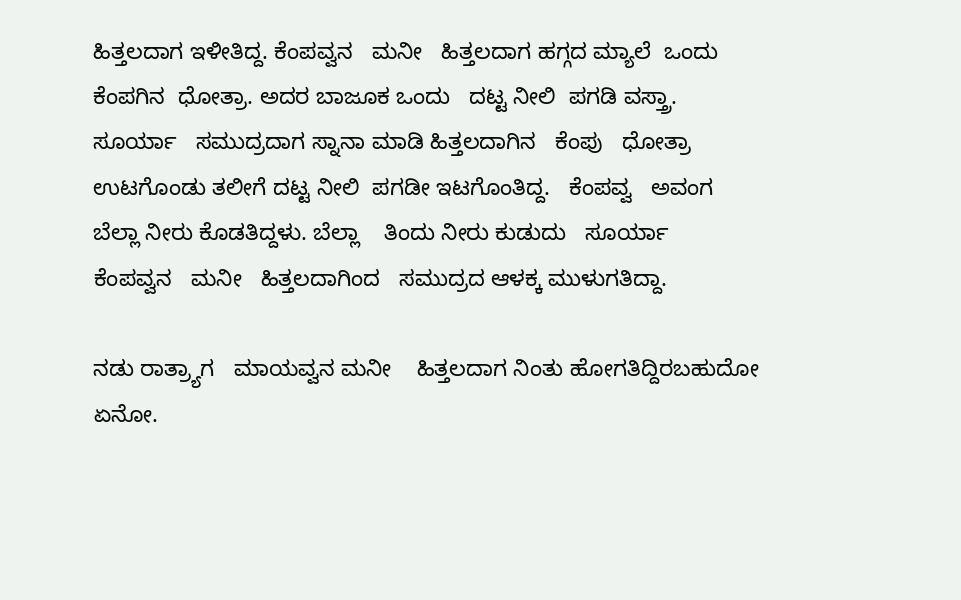ಹಿತ್ತಲದಾಗ ಇಳೀತಿದ್ದ. ಕೆಂಪವ್ವನ   ಮನೀ   ಹಿತ್ತಲದಾಗ ಹಗ್ಗದ ಮ್ಯಾಲೆ  ಒಂದು ಕೆಂಪಗಿನ  ಧೋತ್ರಾ. ಅದರ ಬಾಜೂಕ ಒಂದು   ದಟ್ಟ ನೀಲಿ  ಪಗಡಿ ವಸ್ತ್ರಾ.   ಸೂರ್ಯಾ   ಸಮುದ್ರದಾಗ ಸ್ನಾನಾ ಮಾಡಿ ಹಿತ್ತಲದಾಗಿನ   ಕೆಂಪು   ಧೋತ್ರಾ   ಉಟಗೊಂಡು ತಲೀಗೆ ದಟ್ಟ ನೀಲಿ  ಪಗಡೀ ಇಟಗೊಂತಿದ್ದ.   ಕೆಂಪವ್ವ   ಅವಂಗ   ಬೆಲ್ಲಾ ನೀರು ಕೊಡತಿದ್ದಳು. ಬೆಲ್ಲಾ    ತಿಂದು ನೀರು ಕುಡುದು   ಸೂರ್ಯಾ   ಕೆಂಪವ್ವನ   ಮನೀ   ಹಿತ್ತಲದಾಗಿಂದ   ಸಮುದ್ರದ ಆಳಕ್ಕ ಮುಳುಗತಿದ್ದಾ.

ನಡು ರಾತ್ರ್ಯಾಗ   ಮಾಯವ್ವನ ಮನೀ    ಹಿತ್ತಲದಾಗ ನಿಂತು ಹೋಗತಿದ್ದಿರಬಹುದೋ ಏನೋ.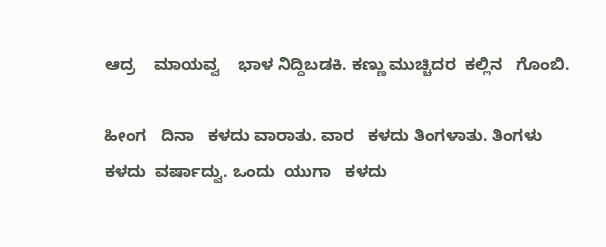ಆದ್ರ    ಮಾಯವ್ವ    ಭಾಳ ನಿದ್ದಿಬಡಕಿ. ಕಣ್ಣು ಮುಚ್ಚಿದರ  ಕಲ್ಲಿನ   ಗೊಂಬಿ.

ಹೀಂಗ   ದಿನಾ   ಕಳದು ವಾರಾತು. ವಾರ   ಕಳದು ತಿಂಗಳಾತು. ತಿಂಗಳು   ಕಳದು  ವರ್ಷಾದ್ವು. ಒಂದು  ಯುಗಾ   ಕಳದು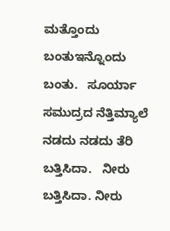ಮತ್ತೊಂದು  ಬಂತುಇನ್ನೊಂದು   ಬಂತು.   ಸೂರ್ಯಾ   ಸಮುದ್ರದ ನೆತ್ತಿಮ್ಯಾಲೆ ನಡದು ನಡದು ತೆರಿ ಬತ್ತಿಸಿದಾ.   ನೀರು    ಬತ್ತಿಸಿದಾ. ನೀರು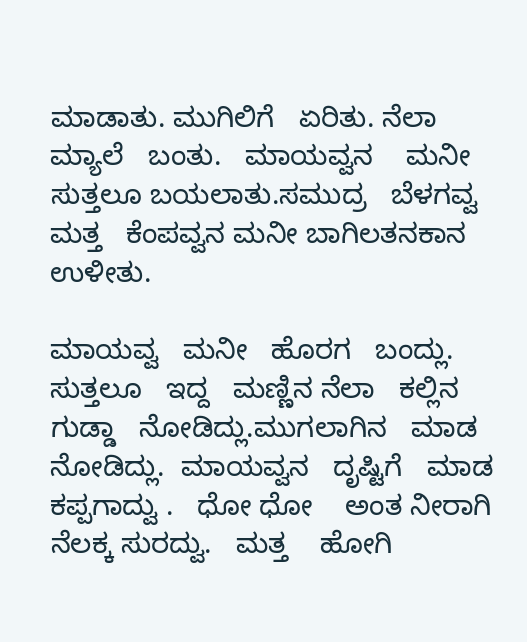ಮಾಡಾತು. ಮುಗಿಲಿಗೆ   ಏರಿತು. ನೆಲಾ   ಮ್ಯಾಲೆ   ಬಂತು.   ಮಾಯವ್ವನ    ಮನೀ ಸುತ್ತಲೂ ಬಯಲಾತು.ಸಮುದ್ರ   ಬೆಳಗವ್ವ   ಮತ್ತ   ಕೆಂಪವ್ವನ ಮನೀ ಬಾಗಿಲತನಕಾನ   ಉಳೀತು.

ಮಾಯವ್ವ   ಮನೀ   ಹೊರಗ   ಬಂದ್ಲು. ಸುತ್ತಲೂ   ಇದ್ದ   ಮಣ್ಣಿನ ನೆಲಾ   ಕಲ್ಲಿನ ಗುಡ್ಡಾ   ನೋಡಿದ್ಲು.ಮುಗಲಾಗಿನ   ಮಾಡ ನೋಡಿದ್ಲು.  ಮಾಯವ್ವನ   ದೃಷ್ಟಿಗೆ   ಮಾಡ   ಕಪ್ಪಗಾದ್ವು .   ಧೋ ಧೋ    ಅಂತ ನೀರಾಗಿ ನೆಲಕ್ಕ ಸುರದ್ವು.   ಮತ್ತ    ಹೋಗಿ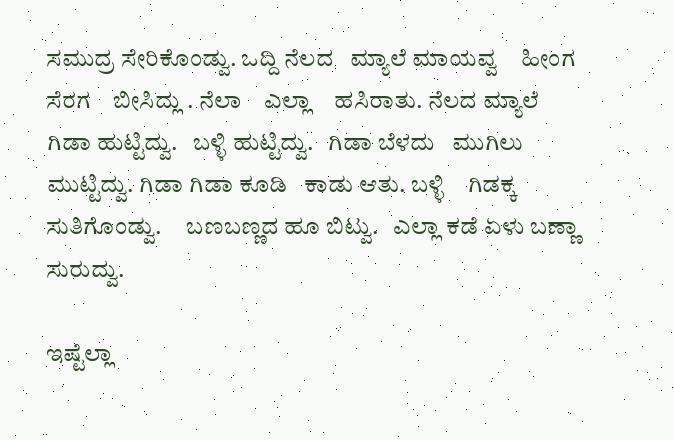ಸಮುದ್ರ ಸೇರಿಕೊಂಡ್ವು. ಒದ್ದಿ ನೆಲದ   ಮ್ಯಾಲೆ ಮಾಯವ್ವ    ಹೀಂಗ    ಸೆರಗ    ಬೀಸಿದ್ಲು . ನೆಲಾ    ಎಲ್ಲಾ    ಹಸಿರಾತು. ನೆಲದ ಮ್ಯಾಲೆ    ಗಿಡಾ ಹುಟ್ಟಿದ್ವು.   ಬಳ್ಳಿ ಹುಟ್ಟಿದ್ವು.   ಗಿಡಾ ಬೆಳದು   ಮುಗಿಲು ಮುಟ್ಟಿದ್ವು. ಗಿಡಾ ಗಿಡಾ ಕೂಡಿ   ಕಾಡು ಆತು. ಬಳ್ಳಿ    ಗಿಡಕ್ಕ ಸುತಿಗೊಂಡ್ವು.     ಬಣಬಣ್ಣದ ಹೂ ಬಿಟ್ವು.   ಎಲ್ಲಾ ಕಡೆ ಏಳು ಬಣ್ಣಾ     ಸುರುದ್ವು.

ಇಷ್ಟೆಲ್ಲಾ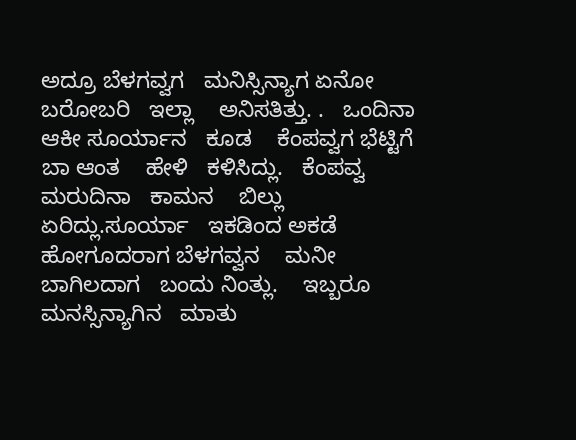ಅದ್ರೂ ಬೆಳಗವ್ವಗ   ಮನಿಸ್ಸಿನ್ಯಾಗ ಏನೋ   ಬರೋಬರಿ   ಇಲ್ಲಾ    ಅನಿಸತಿತ್ತು. .   ಒಂದಿನಾ   ಆಕೀ ಸೂರ್ಯಾನ   ಕೂಡ    ಕೆಂಪವ್ವಗ ಭೆಟ್ಟಿಗೆ    ಬಾ ಆಂತ    ಹೇಳಿ   ಕಳಿಸಿದ್ಲು.   ಕೆಂಪವ್ವ   ಮರುದಿನಾ   ಕಾಮನ    ಬಿಲ್ಲು   ಏರಿದ್ಲು.ಸೂರ್ಯಾ   ಇಕಡಿಂದ ಅಕಡೆ ಹೋಗೂದರಾಗ ಬೆಳಗವ್ವನ    ಮನೀ    ಬಾಗಿಲದಾಗ   ಬಂದು ನಿಂತ್ಲು.    ಇಬ್ಬರೂ    ಮನಸ್ಸಿನ್ಯಾಗಿನ   ಮಾತು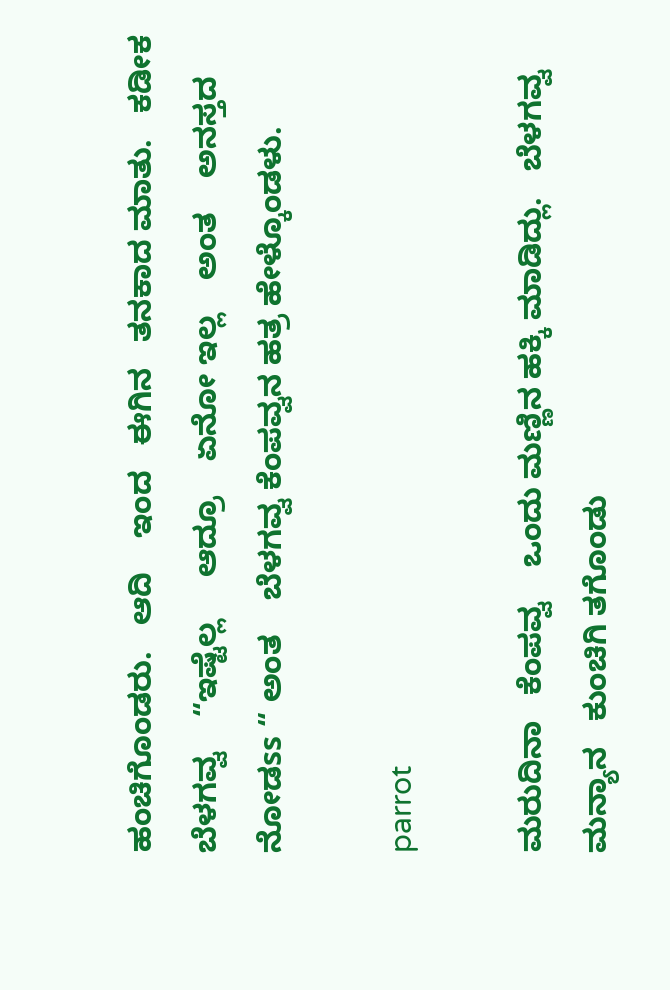ಹಂಚಿಗೊಂಡರು.   ಆದಿ    ಇಂದ   ಈಗಿನ   ತನಕಾದ ಮಾತು.   ಕಡೀಕ    ಬೆಳಗವ್ವ    “ಇಷ್ಟೆಲ್ಲ     ಆದ್ರೂ    ಏನೋ ಇಲ್ಲ    ಅಂತ    ಅನಸ್ತದ    ನೋಡss “ ಅಂತ    ಬೆಳಗವ್ವ ಕೆಂಪವ್ವನ ಹತ್ರ ಹೇಳ್ಕೊಂಡಳು.

parrot

ಮರುದಿನಾ   ಕೆಂಪವ್ವ    ಒಂದು ಮಣ್ಣಿನ ಹಕ್ಕಿ ಮಾಡಿದ್ಲು.   ಬೆಳಗವ್ವ   ಮನ್ಯಾನ   ಕುಂಚಿಗಿ ತಗೊಂಡು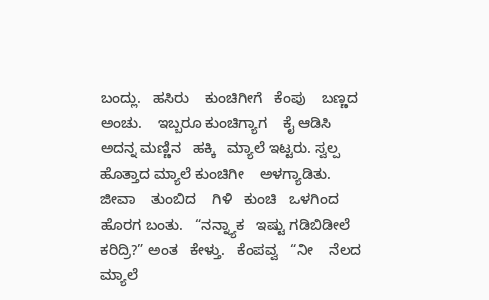ಬಂದ್ಲು.   ಹಸಿರು    ಕುಂಚಿಗೀಗೆ   ಕೆಂಪು    ಬಣ್ಣದ   ಅಂಚು.    ಇಬ್ಬರೂ ಕುಂಚಿಗ್ಯಾಗ    ಕೈ ಆಡಿಸಿ ಅದನ್ನ ಮಣ್ಣಿನ   ಹಕ್ಕಿ   ಮ್ಯಾಲೆ ಇಟ್ಟರು. ಸ್ವಲ್ಪ   ಹೊತ್ತಾದ ಮ್ಯಾಲೆ ಕುಂಚಿಗೀ    ಅಳಗ್ಯಾಡಿತು.   ಜೀವಾ    ತುಂಬಿದ    ಗಿಳಿ   ಕುಂಚಿ   ಒಳಗಿಂದ ಹೊರಗ ಬಂತು.   “ನನ್ನ್ಯಾಕ   ಇಷ್ಟು ಗಡಿಬಿಡೀಲೆ   ಕರಿದ್ರಿ?” ಅಂತ   ಕೇಳ್ತು.   ಕೆಂಪವ್ವ   “ನೀ    ನೆಲದ ಮ್ಯಾಲೆ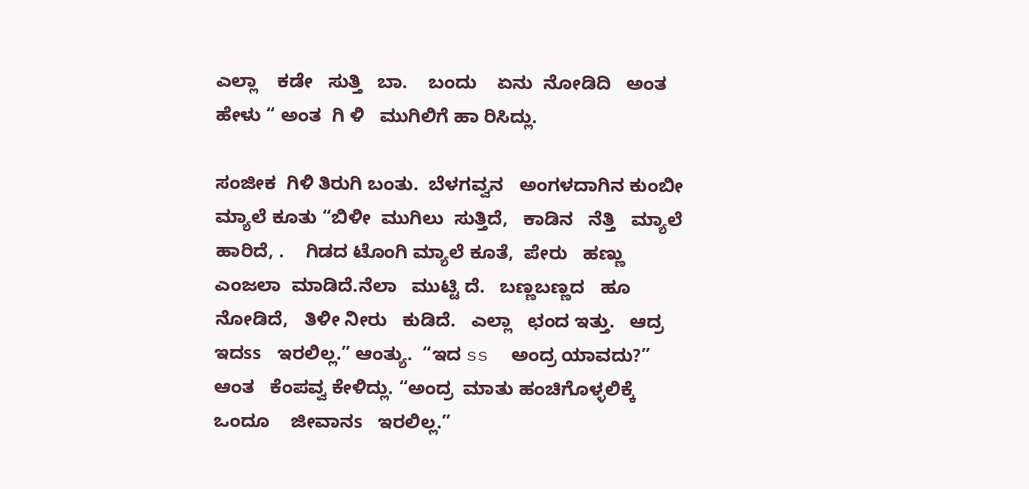ಎಲ್ಲಾ    ಕಡೇ   ಸುತ್ತಿ   ಬಾ.    ಬಂದು    ಏನು  ನೋಡಿದಿ   ಅಂತ   ಹೇಳು “ ಅಂತ  ಗಿ ಳಿ   ಮುಗಿಲಿಗೆ ಹಾ ರಿಸಿದ್ಲು.

ಸಂಜೀಕ  ಗಿಳಿ ತಿರುಗಿ ಬಂತು.  ಬೆಳಗವ್ವನ   ಅಂಗಳದಾಗಿನ ಕುಂಬೀ   ಮ್ಯಾಲೆ ಕೂತು “ಬಿಳೀ  ಮುಗಿಲು  ಸುತ್ತಿದೆ,   ಕಾಡಿನ   ನೆತ್ತಿ   ಮ್ಯಾಲೆ ಹಾರಿದೆ, .    ಗಿಡದ ಟೊಂಗಿ ಮ್ಯಾಲೆ ಕೂತೆ,  ಪೇರು   ಹಣ್ಣು   ಎಂಜಲಾ  ಮಾಡಿದೆ.ನೆಲಾ   ಮುಟ್ಟಿ ದೆ.   ಬಣ್ಣಬಣ್ಣದ   ಹೂ ನೋಡಿದೆ,   ತಿಳೀ ನೀರು   ಕುಡಿದೆ.   ಎಲ್ಲಾ   ಛಂದ ಇತ್ತು.   ಆದ್ರ   ಇದss   ಇರಲಿಲ್ಲ.” ಆಂತ್ಯು.  “ಇದ ss  ಅಂದ್ರ ಯಾವದು?”   ಆಂತ   ಕೆಂಪವ್ವ ಕೇಳಿದ್ಲು. “ಅಂದ್ರ  ಮಾತು ಹಂಚಿಗೊಳ್ಳಲಿಕ್ಕೆ    ಒಂದೂ    ಜೀವಾನs   ಇರಲಿಲ್ಲ.”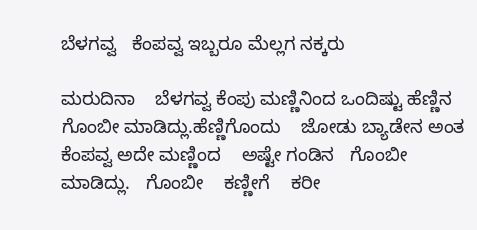ಬೆಳಗವ್ವ   ಕೆಂಪವ್ವ ಇಬ್ಬರೂ ಮೆಲ್ಲಗ ನಕ್ಕರು

ಮರುದಿನಾ    ಬೆಳಗವ್ವ ಕೆಂಪು ಮಣ್ಣಿನಿಂದ ಒಂದಿಷ್ಟು ಹೆಣ್ಣಿನ ಗೊಂಬೀ ಮಾಡಿದ್ಲು.ಹೆಣ್ಣಿಗೊಂದು    ಜೋಡು ಬ್ಯಾಡೇನ ಅಂತ ಕೆಂಪವ್ವ ಅದೇ ಮಣ್ಣಿಂದ    ಅಷ್ಟೇ ಗಂಡಿನ   ಗೊಂಬೀ    ಮಾಡಿದ್ಲು.   ಗೊಂಬೀ    ಕಣ್ಣೀಗೆ    ಕರೀ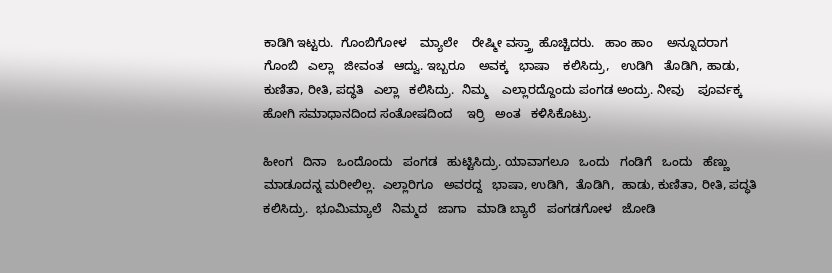ಕಾಡಿಗಿ ಇಟ್ಟರು.  ಗೊಂಬಿಗೋಳ    ಮ್ಯಾಲೇ    ರೇಷ್ಮೀ ವಸ್ತ್ರಾ  ಹೊಚ್ಚಿದರು.   ಹಾಂ ಹಾಂ    ಅನ್ನೂದರಾಗ   ಗೊಂಬಿ   ಎಲ್ಲಾ   ಜೀವಂತ   ಆದ್ವು. ಇಬ್ಬರೂ    ಅವಕ್ಕ   ಭಾಷಾ    ಕಲಿಸಿದ್ರು,   ಉಡಿಗಿ   ತೊಡಿಗಿ, ಹಾಡು, ಕುಣಿತಾ, ರೀತಿ, ಪದ್ಧತಿ   ಎಲ್ಲಾ   ಕಲಿಸಿದ್ರು.  ನಿಮ್ಮ    ಎಲ್ಲಾರದ್ದೊಂದು ಪಂಗಡ ಅಂದ್ರು. ನೀವು    ಪೂರ್ವಕ್ಕ  ಹೋಗಿ ಸಮಾಧಾನದಿಂದ ಸಂತೋಷದಿಂದ    ಇರ್ರಿ   ಅಂತ   ಕಳಿಸಿಕೊಟ್ರು.

ಹೀಂಗ   ದಿನಾ   ಒಂದೊಂದು   ಪಂಗಡ   ಹುಟ್ಟಿಸಿದ್ರು. ಯಾವಾಗಲೂ   ಒಂದು   ಗಂಡಿಗೆ   ಒಂದು   ಹೆಣ್ಣು   ಮಾಡೂದನ್ನ ಮರೀಲಿಲ್ಲ.  ಎಲ್ಲಾರಿಗೂ   ಅವರದ್ದ   ಭಾಷಾ, ಉಡಿಗಿ,  ತೊಡಿಗಿ,  ಹಾಡು, ಕುಣಿತಾ, ರೀತಿ, ಪದ್ಧತಿ   ಕಲಿಸಿದ್ರು.  ಭೂಮಿಮ್ಯಾಲೆ   ನಿಮ್ಮದ   ಜಾಗಾ   ಮಾಡಿ ಬ್ಯಾರೆ   ಪಂಗಡಗೋಳ   ಜೋಡಿ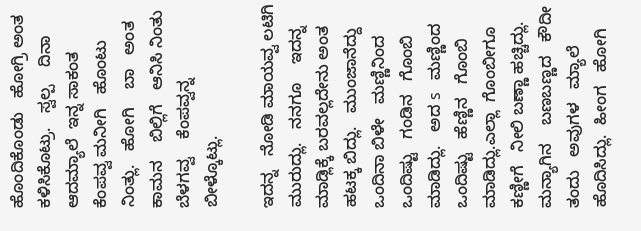ಹೊಂದಿಕೊಂಡು   ಹೋಗ್ರಿ ಅಂತ   ಕಳಿಸಿಕೊಟ್ರು.   ಸ್ವಲ್ಪ    ದಿನಾ    ಆದಮ್ಯಾಲೆ  ಇನ್ನ ಸಾಕಂತ   ಕೆಂಪವ್ವ ಮನೀಗಿ   ಹೊಂಟು   ನಿಂತ್ಲು.   ಹೋಗಿ    ಬಾ   ಅಂತ    ಕಾಮನ    ಬಿಲ್ಲಿಗೆ   ಆನಿಸಿ ನಿಂತು   ಬೆಳಗವ್ವ    ಕೆಂಪವ್ವನ್ನ ಬೀಳ್ಕೊಟ್ಲು.

ಇದನ್ನ   ನೋಡಿ ಮಾಯವ್ವ ಲಟಿಗಿ ಮುರುದ್ಲು.   ನನಗೂ    ಇದನ್ನ ಮಾಡ್ಲಿಕ್ಕೆ ಬರವಲ್ಲದೇನು ಅಂತ ಹಟಕ್ಕ ಬಿದ್ಲು.   ಮುಂಜಾನೆದ್ದು   ಒಂದಿನಾ ಬಿಳೇ   ಮಣ್ಣಿನಿಂದ   ಒಂದಿಷ್ಟು   ಗಂಡಿನ   ಗೊಂಬಿ ಮಾಡಿದ್ಲು.   ಅದ s   ಮಣ್ಣಿಂದ   ಒಂದಿಷ್ಟು   ಹೆಣ್ಣಿನ   ಗೊಂಬಿ  ಮಾಡಿದ್ಲು.ಎಲ್ಲಾ  ಗೊಂಬೀಗೂ ಕಣ್ಣೀಗೆ   ನೀಲಿ ಬಣ್ಣಾ ಹಚ್ಚಿದ್ಲು.   ಮನ್ಯಾಗಿನ    ಬಣಬಣ್ಣದ   ಕೌದೀ   ತಂದು   ಅವುಗಳ   ಮ್ಯಾಲೆ ಹೊದಿಸಿದ್ಲು.  ಹೀಂಗ   ಹೋಗಿ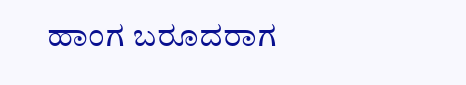ಹಾಂಗ ಬರೂದರಾಗ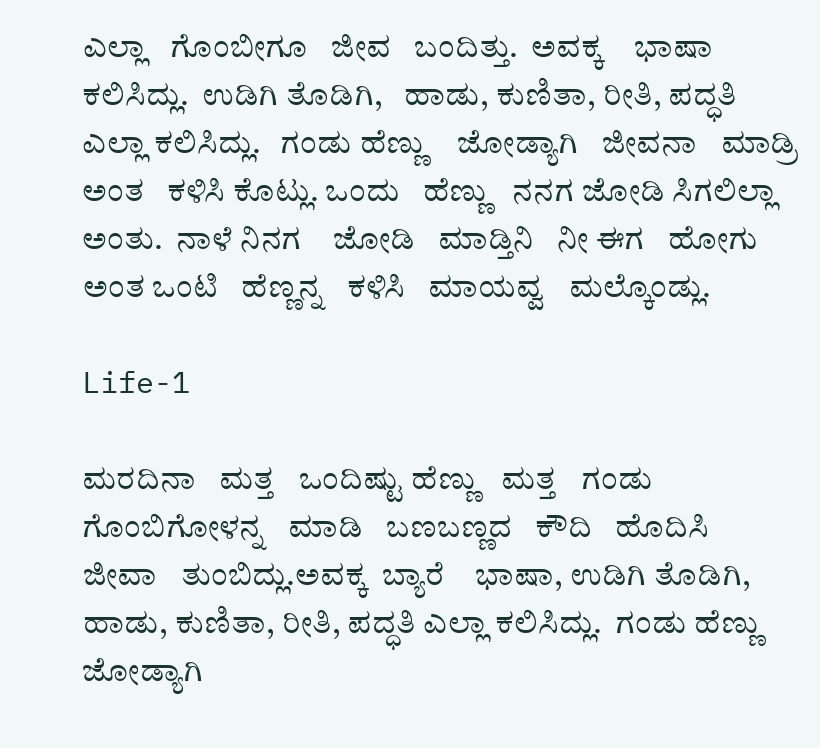ಎಲ್ಲಾ   ಗೊಂಬೀಗೂ   ಜೀವ   ಬಂದಿತ್ತು.  ಅವಕ್ಕ    ಭಾಷಾ  ಕಲಿಸಿದ್ಲು.  ಉಡಿಗಿ ತೊಡಿಗಿ,   ಹಾಡು, ಕುಣಿತಾ, ರೀತಿ, ಪದ್ಧತಿ ಎಲ್ಲಾ ಕಲಿಸಿದ್ಲು.   ಗಂಡು ಹೆಣ್ಣು    ಜೋಡ್ಯಾಗಿ   ಜೀವನಾ   ಮಾಡ್ರಿ  ಅಂತ   ಕಳಿಸಿ ಕೊಟ್ಲು. ಒಂದು   ಹೆಣ್ಣು   ನನಗ ಜೋಡಿ ಸಿಗಲಿಲ್ಲಾ   ಅಂತು.  ನಾಳೆ ನಿನಗ    ಜೋಡಿ   ಮಾಡ್ತಿನಿ   ನೀ ಈಗ   ಹೋಗು ಅಂತ ಒಂಟಿ   ಹೆಣ್ಣನ್ನ   ಕಳಿಸಿ   ಮಾಯವ್ವ   ಮಲ್ಕೊಂಡ್ಲು.

Life-1

ಮರದಿನಾ   ಮತ್ತ   ಒಂದಿಷ್ಟು ಹೆಣ್ಣು   ಮತ್ತ   ಗಂಡು ಗೊಂಬಿಗೋಳನ್ನ   ಮಾಡಿ   ಬಣಬಣ್ಣದ   ಕೌದಿ   ಹೊದಿಸಿ   ಜೀವಾ   ತುಂಬಿದ್ಲು.ಅವಕ್ಕ  ಬ್ಯಾರೆ    ಭಾಷಾ, ಉಡಿಗಿ ತೊಡಿಗಿ,  ಹಾಡು, ಕುಣಿತಾ, ರೀತಿ, ಪದ್ಧತಿ ಎಲ್ಲಾ ಕಲಿಸಿದ್ಲು.  ಗಂಡು ಹೆಣ್ಣು    ಜೋಡ್ಯಾಗಿ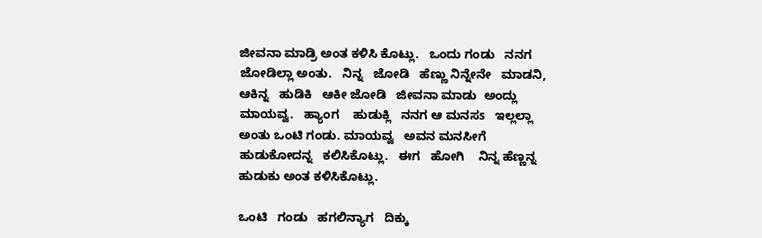ಜೀವನಾ ಮಾಡ್ರಿ ಅಂತ ಕಳಿಸಿ ಕೊಟ್ಲು.   ಒಂದು ಗಂಡು   ನನಗ ಜೋಡಿಲ್ಲಾ ಅಂತು.   ನಿನ್ನ   ಜೋಡಿ   ಹೆಣ್ಣು ನಿನ್ನೇನೇ   ಮಾಡನಿ, ಆಕಿನ್ನ   ಹುಡಿಕಿ   ಆಕೀ ಜೋಡಿ   ಜೀವನಾ ಮಾಡು  ಅಂದ್ಲು   ಮಾಯವ್ವ.   ಹ್ಯಾಂಗ    ಹುಡುಕ್ಲಿ   ನನಗ ಆ ಮನಸs   ಇಲ್ಲಲ್ಲಾ   ಅಂತು ಒಂಟಿ ಗಂಡು. ಮಾಯವ್ವ   ಅವನ ಮನಸೀಗೆ ಹುಡುಕೋದನ್ನ   ಕಲಿಸಿಕೊಟ್ಲು.   ಈಗ   ಹೋಗಿ    ನಿನ್ನ ಹೆಣ್ಣನ್ನ ಹುಡುಕು ಅಂತ ಕಳಿಸಿಕೊಟ್ಲು.

ಒಂಟಿ   ಗಂಡು   ಹಗಲಿನ್ಯಾಗ   ದಿಕ್ಕು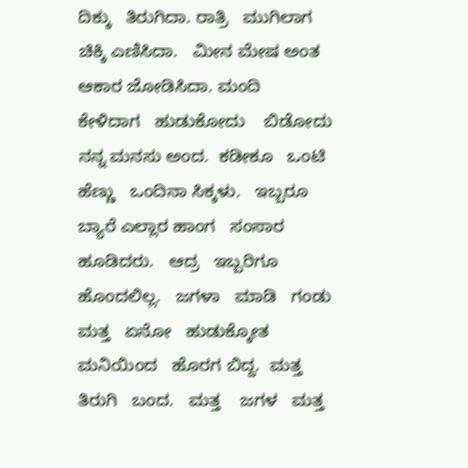ದಿಕ್ಕು   ತಿರುಗಿದಾ. ರಾತ್ರಿ   ಮುಗಿಲಾಗ ಚಿಕ್ಕಿ ಎಣಿಸಿದಾ.   ಮೀನ ಮೇಷ ಅಂತ ಆಕಾರ ಜೋಡಿಸಿದಾ. ಮಂದಿ   ಕೇಳಿದಾಗ   ಹುಡುಕೋದು    ಬಿಡೋದು ನನ್ನ ಮನಸು ಅಂದ.  ಕಡೀಕೂ   ಒಂಟಿ ಹೆಣ್ಣು   ಒಂದಿನಾ ಸಿಕ್ಕಳು.   ಇಬ್ಬರೂ   ಬ್ಯಾರೆ ಎಲ್ಲಾರ ಹಾಂಗ   ಸಂಸಾರ ಹೂಡಿದರು.   ಆದ್ರ   ಇಬ್ಬರಿಗೂ   ಹೊಂದಲಿಲ್ಲ.   ಜಗಳಾ   ಮಾಡಿ   ಗಂಡು ಮತ್ತ   ಏನೋ   ಹುಡುಕ್ಕೋತ   ಮನಿಯಿಂದ   ಹೊರಗ ಬಿದ್ದ.  ಮತ್ತ    ತಿರುಗಿ   ಬಂದ.   ಮತ್ತ    ಜಗಳ   ಮತ್ತ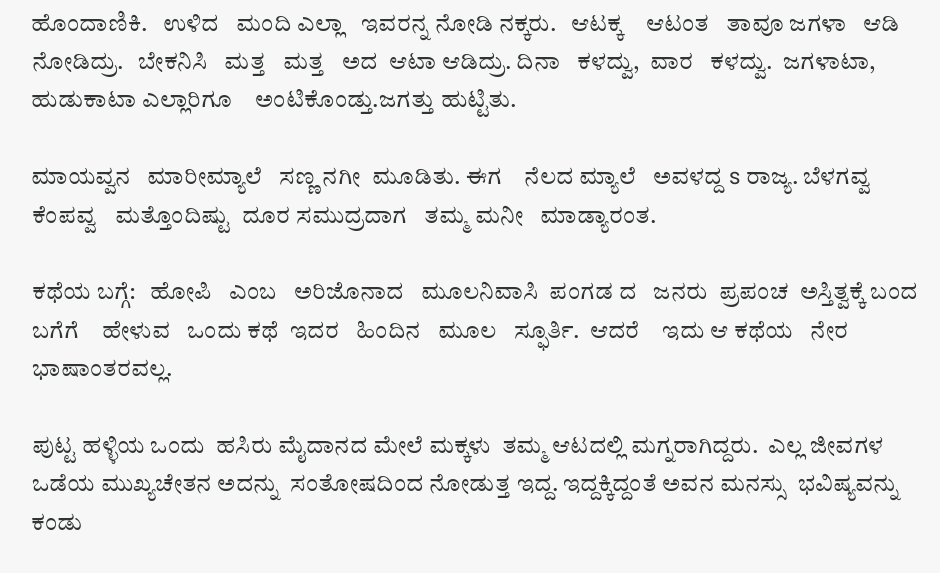ಹೊಂದಾಣಿಕಿ.   ಉಳಿದ   ಮಂದಿ ಎಲ್ಲಾ   ಇವರನ್ನ ನೋಡಿ ನಕ್ಕರು.   ಆಟಕ್ಕ    ಆಟಂತ   ತಾವೂ ಜಗಳಾ   ಆಡಿ   ನೋಡಿದ್ರು.   ಬೇಕನಿಸಿ   ಮತ್ತ   ಮತ್ತ   ಅದ  ಆಟಾ ಆಡಿದ್ರು. ದಿನಾ   ಕಳದ್ವು,  ವಾರ   ಕಳದ್ವು.  ಜಗಳಾಟಾ,   ಹುಡುಕಾಟಾ ಎಲ್ಲಾರಿಗೂ    ಅಂಟಿಕೊಂಡ್ತು.ಜಗತ್ತು ಹುಟ್ಟಿತು.

ಮಾಯವ್ವನ   ಮಾರೀಮ್ಯಾಲೆ   ಸಣ್ಣ ನಗೀ  ಮೂಡಿತು. ಈಗ    ನೆಲದ ಮ್ಯಾಲೆ   ಅವಳದ್ದ s ರಾಜ್ಯ. ಬೆಳಗವ್ವ   ಕೆಂಪವ್ವ   ಮತ್ತೊಂದಿಷ್ಟು  ದೂರ ಸಮುದ್ರದಾಗ   ತಮ್ಮ ಮನೀ   ಮಾಡ್ಯಾರಂತ.

ಕಥೆಯ ಬಗ್ಗೆ:   ಹೋಪಿ   ಎಂಬ   ಅರಿಜೊನಾದ   ಮೂಲನಿವಾಸಿ  ಪಂಗಡ ದ   ಜನರು  ಪ್ರಪಂಚ  ಅಸ್ತಿತ್ವಕ್ಕೆ ಬಂದ  ಬಗೆಗೆ    ಹೇಳುವ   ಒಂದು ಕಥೆ  ಇದರ   ಹಿಂದಿನ   ಮೂಲ   ಸ್ಫೂರ್ತಿ.  ಆದರೆ    ಇದು ಆ ಕಥೆಯ   ನೇರ    ಭಾಷಾಂತರವಲ್ಲ.

ಪುಟ್ಟ ಹಳ್ಳಿಯ ಒಂದು  ಹಸಿರು ಮೈದಾನದ ಮೇಲೆ ಮಕ್ಕಳು  ತಮ್ಮ ಆಟದಲ್ಲಿ ಮಗ್ನರಾಗಿದ್ದರು.  ಎಲ್ಲ ಜೀವಗಳ  ಒಡೆಯ ಮುಖ್ಯಚೇತನ ಅದನ್ನು  ಸಂತೋಷದಿಂದ ನೋಡುತ್ತ ಇದ್ದ. ಇದ್ದಕ್ಕಿದ್ದಂತೆ ಅವನ ಮನಸ್ಸು  ಭವಿಷ್ಯವನ್ನು ಕಂಡು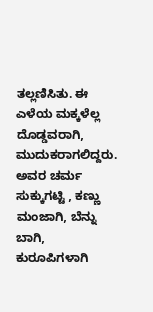ತಲ್ಲಣಿಸಿತು. ಈ ಎಳೆಯ ಮಕ್ಕಳೆಲ್ಲ ದೊಡ್ಡವರಾಗಿ, ಮುದುಕರಾಗಲಿದ್ದರು. ಅವರ ಚರ್ಮ ಸುಕ್ಕುಗಟ್ಟಿ , ಕಣ್ಣು ಮಂಜಾಗಿ, ಬೆನ್ನು ಬಾಗಿ, ಕುರೂಪಿಗಳಾಗಿ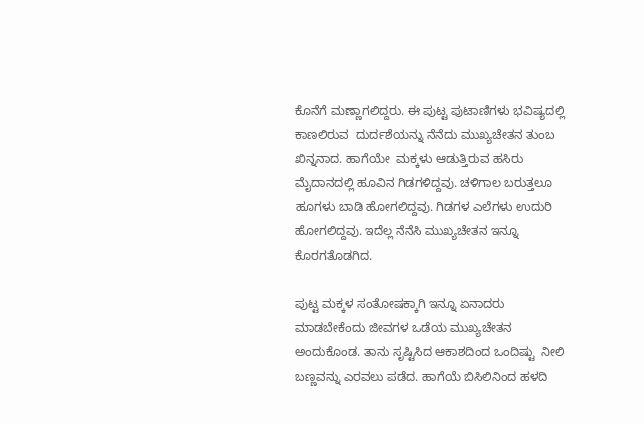ಕೊನೆಗೆ ಮಣ್ಣಾಗಲಿದ್ದರು. ಈ ಪುಟ್ಟ ಪುಟಾಣಿಗಳು ಭವಿಷ್ಯದಲ್ಲಿ ಕಾಣಲಿರುವ  ದುರ್ದಶೆಯನ್ನು ನೆನೆದು ಮುಖ್ಯಚೇತನ ತುಂಬ ಖಿನ್ನನಾದ. ಹಾಗೆಯೇ  ಮಕ್ಕಳು ಆಡುತ್ತಿರುವ ಹಸಿರು ಮೈದಾನದಲ್ಲಿ ಹೂವಿನ ಗಿಡಗಳಿದ್ದವು. ಚಳಿಗಾಲ ಬರುತ್ತಲೂ ಹೂಗಳು ಬಾಡಿ ಹೋಗಲಿದ್ದವು. ಗಿಡಗಳ ಎಲೆಗಳು ಉದುರಿ ಹೋಗಲಿದ್ದವು. ಇದೆಲ್ಲ ನೆನೆಸಿ ಮುಖ್ಯಚೇತನ ಇನ್ನೂ ಕೊರಗತೊಡಗಿದ.

ಪುಟ್ಟ ಮಕ್ಕಳ ಸಂತೋಷಕ್ಕಾಗಿ ಇನ್ನೂ ಏನಾದರು ಮಾಡಬೇಕೆಂದು ಜೀವಗಳ ಒಡೆಯ ಮುಖ್ಯಚೇತನ ಅಂದುಕೊಂಡ. ತಾನು ಸೃಷ್ಟಿಸಿದ ಆಕಾಶದಿಂದ ಒಂದಿಷ್ಟು  ನೀಲಿ ಬಣ್ಣವನ್ನು ಎರವಲು ಪಡೆದ. ಹಾಗೆಯೆ ಬಿಸಿಲಿನಿಂದ ಹಳದಿ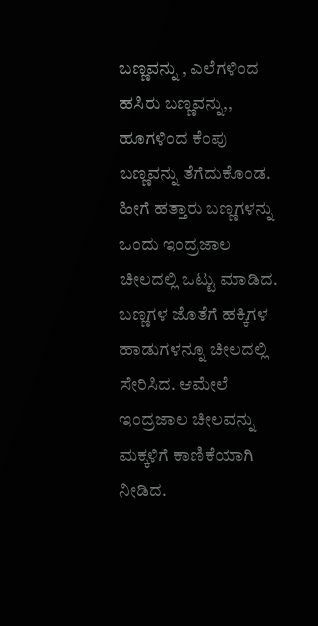ಬಣ್ಣವನ್ನು , ಎಲೆಗಳಿಂದ ಹಸಿರು ಬಣ್ಣವನ್ನು,, ಹೂಗಳಿಂದ ಕೆಂಪು ಬಣ್ಣವನ್ನು ತೆಗೆದುಕೊಂಡ. ಹೀಗೆ ಹತ್ತಾರು ಬಣ್ಣಗಳನ್ನು  ಒಂದು ಇಂದ್ರಜಾಲ ಚೀಲದಲ್ಲಿ ಒಟ್ಟು ಮಾಡಿದ. ಬಣ್ಣಗಳ ಜೊತೆಗೆ ಹಕ್ಕಿಗಳ ಹಾಡುಗಳನ್ನೂ ಚೀಲದಲ್ಲಿ ಸೇರಿಸಿದ. ಆಮೇಲೆ ಇಂದ್ರಜಾಲ ಚೀಲವನ್ನು ಮಕ್ಕಳಿಗೆ ಕಾಣಿಕೆಯಾಗಿ ನೀಡಿದ.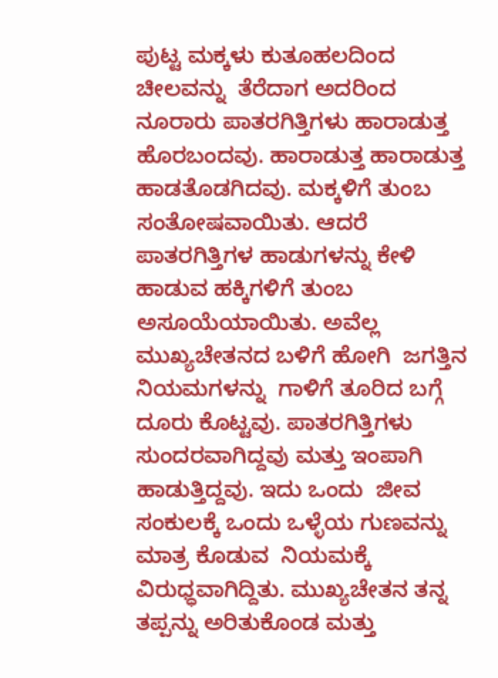ಪುಟ್ಟ ಮಕ್ಕಳು ಕುತೂಹಲದಿಂದ ಚೀಲವನ್ನು  ತೆರೆದಾಗ ಅದರಿಂದ ನೂರಾರು ಪಾತರಗಿತ್ತಿಗಳು ಹಾರಾಡುತ್ತ ಹೊರಬಂದವು. ಹಾರಾಡುತ್ತ ಹಾರಾಡುತ್ತ ಹಾಡತೊಡಗಿದವು. ಮಕ್ಕಳಿಗೆ ತುಂಬ ಸಂತೋಷವಾಯಿತು. ಆದರೆ ಪಾತರಗಿತ್ತಿಗಳ ಹಾಡುಗಳನ್ನು ಕೇಳಿ ಹಾಡುವ ಹಕ್ಕಿಗಳಿಗೆ ತುಂಬ ಅಸೂಯೆಯಾಯಿತು. ಅವೆಲ್ಲ  ಮುಖ್ಯಚೇತನದ ಬಳಿಗೆ ಹೋಗಿ  ಜಗತ್ತಿನ ನಿಯಮಗಳನ್ನು  ಗಾಳಿಗೆ ತೂರಿದ ಬಗ್ಗೆ  ದೂರು ಕೊಟ್ಟವು. ಪಾತರಗಿತ್ತಿಗಳು  ಸುಂದರವಾಗಿದ್ದವು ಮತ್ತು ಇಂಪಾಗಿ ಹಾಡುತ್ತಿದ್ದವು. ಇದು ಒಂದು  ಜೀವ ಸಂಕುಲಕ್ಕೆ ಒಂದು ಒಳ್ಳೆಯ ಗುಣವನ್ನು  ಮಾತ್ರ ಕೊಡುವ  ನಿಯಮಕ್ಕೆ  ವಿರುಧ್ಧವಾಗಿದ್ದಿತು. ಮುಖ್ಯಚೇತನ ತನ್ನ ತಪ್ಪನ್ನು ಅರಿತುಕೊಂಡ ಮತ್ತು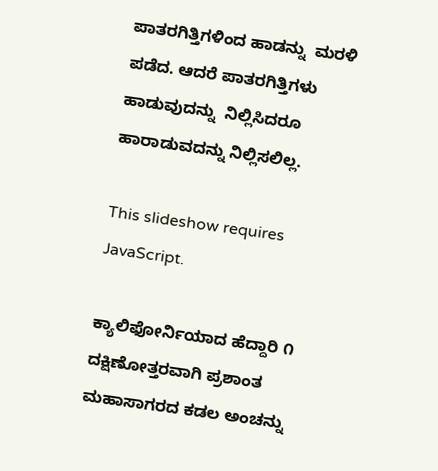ಪಾತರಗಿತ್ತಿಗಳಿಂದ ಹಾಡನ್ನು  ಮರಳಿ  ಪಡೆದ. ಆದರೆ ಪಾತರಗಿತ್ತಿಗಳು  ಹಾಡುವುದನ್ನು  ನಿಲ್ಲಿಸಿದರೂ ಹಾರಾಡುವದನ್ನು ನಿಲ್ಲಿಸಲಿಲ್ಲ.

This slideshow requires JavaScript.

ಕ್ಯಾಲಿಫೋರ್ನಿಯಾದ ಹೆದ್ದಾರಿ ೧ ದಕ್ಷಿಣೋತ್ತರವಾಗಿ ಪ್ರಶಾಂತ ಮಹಾಸಾಗರದ ಕಡಲ ಅಂಚನ್ನು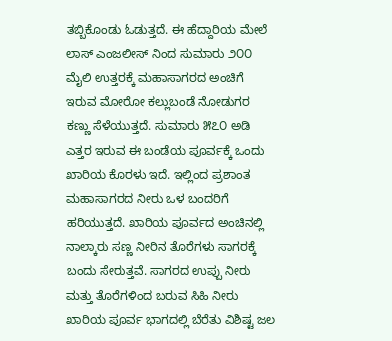ತಬ್ಬಿಕೊಂಡು ಓಡುತ್ತದೆ. ಈ ಹೆದ್ದಾರಿಯ ಮೇಲೆ ಲಾಸ್ ಎಂಜಲೀಸ್ ನಿಂದ ಸುಮಾರು ೨೦೦ ಮೈಲಿ ಉತ್ತರಕ್ಕೆ ಮಹಾಸಾಗರದ ಅಂಚಿಗೆ ಇರುವ ಮೋರೋ ಕಲ್ಲುಬಂಡೆ ನೋಡುಗರ ಕಣ್ಣು ಸೆಳೆಯುತ್ತದೆ. ಸುಮಾರು ೫೭೦ ಅಡಿ ಎತ್ತರ ಇರುವ ಈ ಬಂಡೆಯ ಪೂರ್ವಕ್ಕೆ ಒಂದು ಖಾರಿಯ ಕೊರಳು ಇದೆ. ಇಲ್ಲಿಂದ ಪ್ರಶಾಂತ ಮಹಾಸಾಗರದ ನೀರು ಒಳ ಬಂದರಿಗೆ ಹರಿಯುತ್ತದೆ. ಖಾರಿಯ ಪೂರ್ವದ ಅಂಚಿನಲ್ಲಿ ನಾಲ್ಕಾರು ಸಣ್ಣ ನೀರಿನ ತೊರೆಗಳು ಸಾಗರಕ್ಕೆ ಬಂದು ಸೇರುತ್ತವೆ. ಸಾಗರದ ಉಪ್ಪು ನೀರು ಮತ್ತು ತೊರೆಗಳಿಂದ ಬರುವ ಸಿಹಿ ನೀರು ಖಾರಿಯ ಪೂರ್ವ ಭಾಗದಲ್ಲಿ ಬೆರೆತು ವಿಶಿಷ್ಟ ಜಲ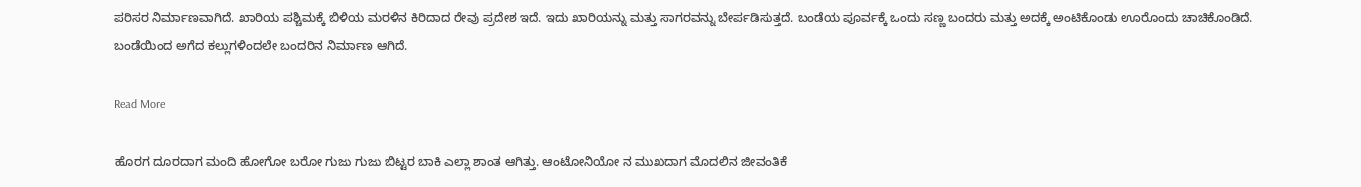ಪರಿಸರ ನಿರ್ಮಾಣವಾಗಿದೆ. ಖಾರಿಯ ಪಶ್ಚಿಮಕ್ಕೆ ಬಿಳಿಯ ಮರಳಿನ ಕಿರಿದಾದ ರೇವು ಪ್ರದೇಶ ಇದೆ. ಇದು ಖಾರಿಯನ್ನು ಮತ್ತು ಸಾಗರವನ್ನು ಬೇರ್ಪಡಿಸುತ್ತದೆ. ಬಂಡೆಯ ಪೂರ್ವಕ್ಕೆ ಒಂದು ಸಣ್ಣ ಬಂದರು ಮತ್ತು ಅದಕ್ಕೆ ಅಂಟಿಕೊಂಡು ಊರೊಂದು ಚಾಚಿಕೊಂಡಿದೆ. ಬಂಡೆಯಿಂದ ಅಗೆದ ಕಲ್ಲುಗಳಿಂದಲೇ ಬಂದರಿನ ನಿರ್ಮಾಣ ಆಗಿದೆ.

Read More

ಹೊರಗ ದೂರದಾಗ ಮಂದಿ ಹೋಗೋ ಬರೋ ಗುಜು ಗುಜು ಬಿಟ್ಟರ ಬಾಕಿ ಎಲ್ಲಾ ಶಾಂತ ಆಗಿತ್ತು. ಆಂಟೋನಿಯೋ ನ ಮುಖದಾಗ ಮೊದಲಿನ ಜೀವಂತಿಕೆ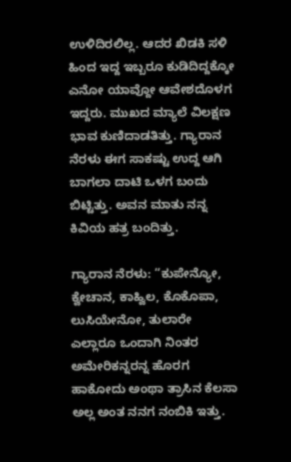ಉಳಿದಿರಲಿಲ್ಲ. ಆದರ ಖಿಡಕಿ ಸಳಿ ಹಿಂದ ಇದ್ದ ಇಬ್ಬರೂ ಕುಡಿದಿದ್ದಕ್ಕೋ ಎನೋ ಯಾವ್ದೋ ಆವೇಶದೊಳಗ ಇದ್ದರು. ಮುಖದ ಮ್ಯಾಲೆ ವಿಲಕ್ಷಣ ಭಾವ ಕುಣಿದಾಡತಿತ್ತು. ಗ್ಯಾರಾನ ನೆರಳು ಈಗ ಸಾಕಷ್ಟು ಉದ್ದ ಆಗಿ ಬಾಗಲಾ ದಾಟಿ ಒಳಗ ಬಂದು ಬಿಟ್ಟಿತ್ತು. ಅವನ ಮಾತು ನನ್ನ ಕಿವಿಯ ಹತ್ರ ಬಂದಿತ್ತು.

ಗ್ಯಾರಾನ ನೆರಳು: “ಕುಪೇನ್ಯೋ, ಕ್ವೇಚಾನ, ಕಾಹ್ವಿಲ, ಕೊಕೊಪಾ, ಲುಸಿಯೇನೋ, ತುಲಾರೇ ಎಲ್ಲಾರೂ ಒಂದಾಗಿ ನಿಂತರ ಅಮೇರಿಕನ್ನರನ್ನ ಹೊರಗ ಹಾಕೋದು ಅಂಥಾ ತ್ರಾಸಿನ ಕೆಲಸಾ ಅಲ್ಲ ಅಂತ ನನಗ ನಂಬಿಕಿ ಇತ್ತು.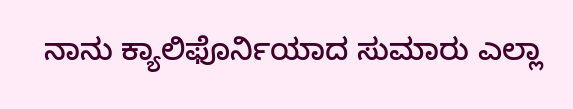ನಾನು ಕ್ಯಾಲಿಫೊರ್ನಿಯಾದ ಸುಮಾರು ಎಲ್ಲಾ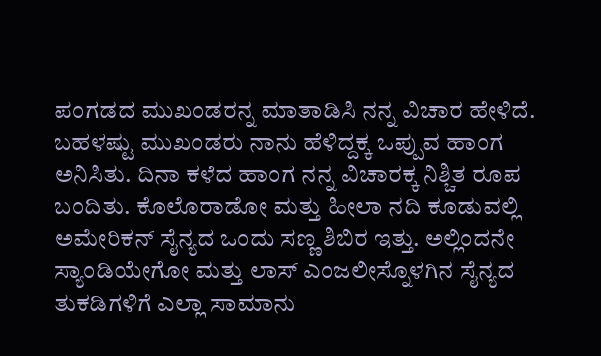ಪಂಗಡದ ಮುಖಂಡರನ್ನ ಮಾತಾಡಿಸಿ ನನ್ನ ವಿಚಾರ ಹೇಳಿದೆ. ಬಹಳಷ್ಟು ಮುಖಂಡರು ನಾನು ಹೆಳಿದ್ದಕ್ಕ ಒಪ್ಪುವ ಹಾಂಗ ಅನಿಸಿತು. ದಿನಾ ಕಳೆದ ಹಾಂಗ ನನ್ನ ವಿಚಾರಕ್ಕ ನಿಶ್ಚಿತ ರೂಪ ಬಂದಿತು. ಕೊಲೊರಾಡೋ ಮತ್ತು ಹೀಲಾ ನದಿ ಕೂಡುವಲ್ಲಿ ಅಮೇರಿಕನ್ ಸೈನ್ಯದ ಒಂದು ಸಣ್ಣ ಶಿಬಿರ ಇತ್ತು. ಅಲ್ಲಿಂದನೇ ಸ್ಯಾಂಡಿಯೇಗೋ ಮತ್ತು ಲಾಸ್ ಎಂಜಲೀಸ್ನೊಳಗಿನ ಸೈನ್ಯದ ತುಕಡಿಗಳಿಗೆ ಎಲ್ಲಾ ಸಾಮಾನು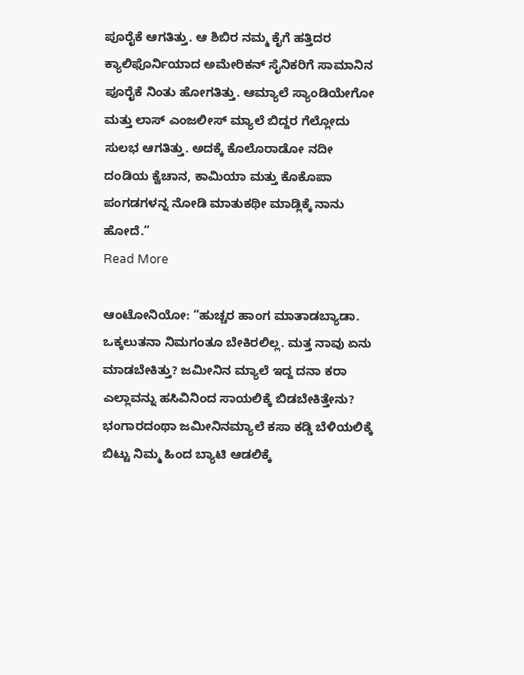ಪೂರೈಕೆ ಆಗತಿತ್ತು. ಆ ಶಿಬಿರ ನಮ್ಮ ಕೈಗೆ ಹತ್ತಿದರ ಕ್ಯಾಲಿಫೊರ್ನಿಯಾದ ಅಮೇರಿಕನ್ ಸೈನಿಕರಿಗೆ ಸಾಮಾನಿನ ಪೂರೈಕೆ ನಿಂತು ಹೋಗತಿತ್ತು. ಆಮ್ಯಾಲೆ ಸ್ಯಾಂಡಿಯೇಗೋ ಮತ್ತು ಲಾಸ್ ಎಂಜಲೀಸ್ ಮ್ಯಾಲೆ ಬಿದ್ದರ ಗೆಲ್ಲೋದು ಸುಲಭ ಆಗತಿತ್ತು. ಅದಕ್ಕೆ ಕೊಲೊರಾಡೋ ನದೀ ದಂಡಿಯ ಕ್ವೆಚಾನ, ಕಾಮಿಯಾ ಮತ್ತು ಕೊಕೊಪಾ ಪಂಗಡಗಳನ್ನ ನೋಡಿ ಮಾತುಕಥೀ ಮಾಡ್ಲಿಕ್ಕೆ ನಾನು ಹೋದೆ.”
Read More

ಆಂಟೋನಿಯೋ: “ಹುಚ್ಚರ ಹಾಂಗ ಮಾತಾಡಬ್ಯಾಡಾ. ಒಕ್ಕಲುತನಾ ನಿಮಗಂತೂ ಬೇಕಿರಲಿಲ್ಲ. ಮತ್ತ ನಾವು ಏನು ಮಾಡಬೇಕಿತ್ತು? ಜಮೀನಿನ ಮ್ಯಾಲೆ ಇದ್ದ ದನಾ ಕರಾ ಎಲ್ಲಾವನ್ನು ಹಸಿವಿನಿಂದ ಸಾಯಲಿಕ್ಕೆ ಬಿಡಬೇಕಿತ್ತೇನು? ಭಂಗಾರದಂಥಾ ಜಮೀನಿನಮ್ಯಾಲೆ ಕಸಾ ಕಡ್ಡಿ ಬೆಳಿಯಲಿಕ್ಕೆ ಬಿಟ್ಟು ನಿಮ್ಮ ಹಿಂದ ಬ್ಯಾಟಿ ಆಡಲಿಕ್ಕೆ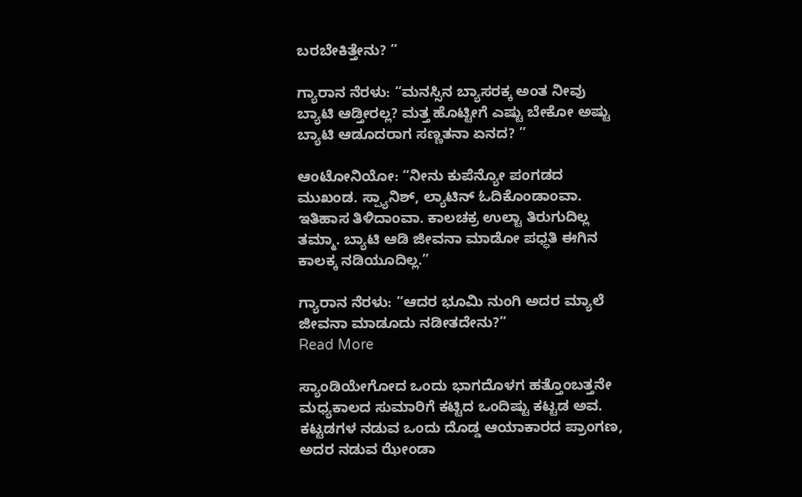ಬರಬೇಕಿತ್ತೇನು? ”

ಗ್ಯಾರಾನ ನೆರಳು: “ಮನಸ್ಸಿನ ಬ್ಯಾಸರಕ್ಕ ಅಂತ ನೀವು ಬ್ಯಾಟಿ ಆಡ್ತೀರಲ್ಲ? ಮತ್ತ ಹೊಟ್ಟೀಗೆ ಎಷ್ಟು ಬೇಕೋ ಅಷ್ಟು ಬ್ಯಾಟಿ ಆಡೂದರಾಗ ಸಣ್ಣತನಾ ಏನದ? ”

ಆಂಟೋನಿಯೋ: “ನೀನು ಕುಪೆನ್ಯೋ ಪಂಗಡದ ಮುಖಂಡ. ಸ್ಪ್ಯಾನಿಶ್, ಲ್ಯಾಟಿನ್ ಓದಿಕೊಂಡಾಂವಾ. ಇತಿಹಾಸ ತಿಳಿದಾಂವಾ. ಕಾಲಚಕ್ರ ಉಲ್ಟಾ ತಿರುಗುದಿಲ್ಲ ತಮ್ಮಾ. ಬ್ಯಾಟಿ ಆಡಿ ಜೀವನಾ ಮಾಡೋ ಪಧ್ಧತಿ ಈಗಿನ ಕಾಲಕ್ಕ ನಡಿಯೂದಿಲ್ಲ.”

ಗ್ಯಾರಾನ ನೆರಳು: “ಆದರ ಭೂಮಿ ನುಂಗಿ ಅದರ ಮ್ಯಾಲೆ ಜೀವನಾ ಮಾಡೂದು ನಡೀತದೇನು?”
Read More

ಸ್ಯಾಂಡಿಯೇಗೋದ ಒಂದು ಭಾಗದೊಳಗ ಹತ್ತೊಂಬತ್ತನೇ ಮಧ್ಯಕಾಲದ ಸುಮಾರಿಗೆ ಕಟ್ಟಿದ ಒಂದಿಷ್ಟು ಕಟ್ಟಡ ಅವ. ಕಟ್ಟಡಗಳ ನಡುವ ಒಂದು ದೊಡ್ಡ ಆಯಾಕಾರದ ಪ್ರಾಂಗಣ, ಅದರ ನಡುವ ಝೇಂಡಾ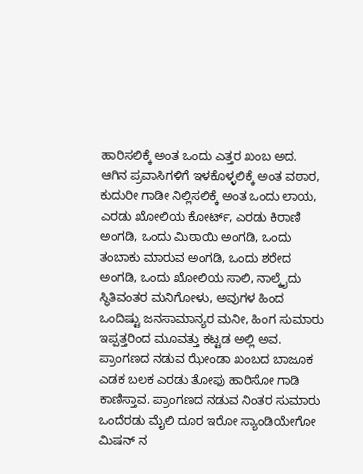ಹಾರಿಸಲಿಕ್ಕೆ ಅಂತ ಒಂದು ಎತ್ತರ ಖಂಬ ಅದ. ಆಗಿನ ಪ್ರವಾಸಿಗಳಿಗೆ ಇಳಕೊಳ್ಳಲಿಕ್ಕೆ ಅಂತ ವಠಾರ, ಕುದುರೀ ಗಾಡೀ ನಿಲ್ಲಿಸಲಿಕ್ಕೆ ಅಂತ ಒಂದು ಲಾಯ, ಎರಡು ಖೋಲಿಯ ಕೋರ್ಟ್, ಎರಡು ಕಿರಾಣಿ ಅಂಗಡಿ, ಒಂದು ಮಿಠಾಯಿ ಅಂಗಡಿ, ಒಂದು ತಂಬಾಕು ಮಾರುವ ಅಂಗಡಿ, ಒಂದು ಶರೇದ ಅಂಗಡಿ, ಒಂದು ಖೋಲಿಯ ಸಾಲಿ, ನಾಲ್ಕೈದು ಸ್ಥಿತಿವಂತರ ಮನಿಗೋಳು, ಅವುಗಳ ಹಿಂದ ಒಂದಿಷ್ಟು ಜನಸಾಮಾನ್ಯರ ಮನೀ, ಹಿಂಗ ಸುಮಾರು ಇಪ್ಪತ್ತರಿಂದ ಮೂವತ್ತು ಕಟ್ಟಡ ಅಲ್ಲಿ ಅವ. ಪ್ರಾಂಗಣದ ನಡುವ ಝೇಂಡಾ ಖಂಬದ ಬಾಜೂಕ ಎಡಕ ಬಲಕ ಎರಡು ತೋಫು ಹಾರಿಸೋ ಗಾಡಿ ಕಾಣಿಸ್ತಾವ. ಪ್ರಾಂಗಣದ ನಡುವ ನಿಂತರ ಸುಮಾರು ಒಂದೆರಡು ಮೈಲಿ ದೂರ ಇರೋ ಸ್ಯಾಂಡಿಯೇಗೋ ಮಿಷನ್ ನ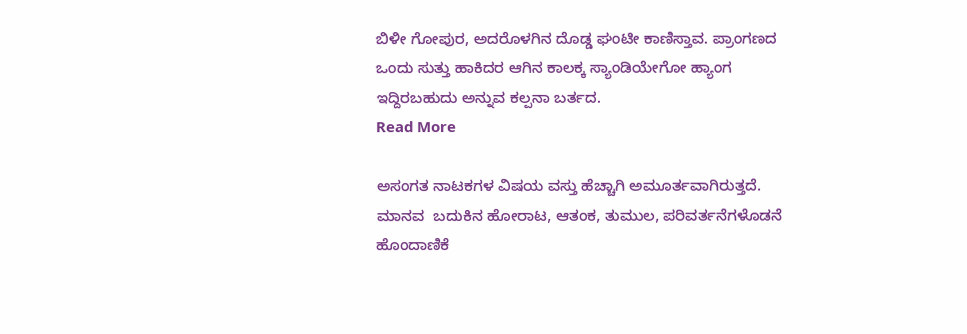ಬಿಳೀ ಗೋಪುರ, ಅದರೊಳಗಿನ ದೊಡ್ಡ ಘಂಟೀ ಕಾಣಿಸ್ತಾವ. ಪ್ರಾಂಗಣದ ಒಂದು ಸುತ್ತು ಹಾಕಿದರ ಆಗಿನ ಕಾಲಕ್ಕ ಸ್ಯಾಂಡಿಯೇಗೋ ಹ್ಯಾಂಗ ಇದ್ದಿರಬಹುದು ಅನ್ನುವ ಕಲ್ಪನಾ ಬರ್ತದ.
Read More

ಅಸಂಗತ ನಾಟಕಗಳ ವಿಷಯ ವಸ್ತು ಹೆಚ್ಚಾಗಿ ಅಮೂರ್ತವಾಗಿರುತ್ತದೆ. ಮಾನವ  ಬದುಕಿನ ಹೋರಾಟ, ಆತಂಕ, ತುಮುಲ, ಪರಿವರ್ತನೆಗಳೊಡನೆ ಹೊಂದಾಣಿಕೆ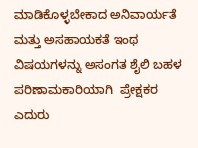ಮಾಡಿಕೊಳ್ಳಬೇಕಾದ ಅನಿವಾರ್ಯತೆ ಮತ್ತು ಅಸಹಾಯಕತೆ ಇಂಥ ವಿಷಯಗಳನ್ನು ಅಸಂಗತ ಶೈಲಿ ಬಹಳ  ಪರಿಣಾಮಕಾರಿಯಾಗಿ  ಪ್ರೇಕ್ಷಕರ ಎದುರು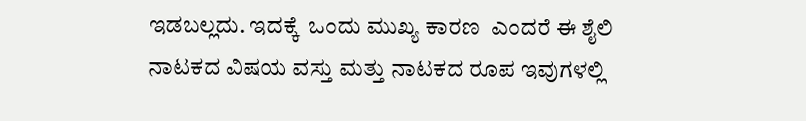ಇಡಬಲ್ಲದು. ಇದಕ್ಕೆ  ಒಂದು ಮುಖ್ಯ ಕಾರಣ  ಎಂದರೆ ಈ ಶೈಲಿ ನಾಟಕದ ವಿಷಯ ವಸ್ತು ಮತ್ತು ನಾಟಕದ ರೂಪ ಇವುಗಳಲ್ಲಿ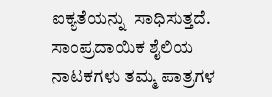ಐಕ್ಯತೆಯನ್ನು  ಸಾಧಿಸುತ್ತದೆ. ಸಾಂಪ್ರದಾಯಿಕ ಶೈಲಿಯ ನಾಟಕಗಳು ತಮ್ಮ ಪಾತ್ರಗಳ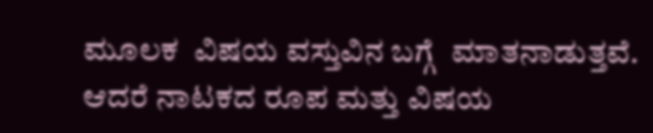ಮೂಲಕ  ವಿಷಯ ವಸ್ತುವಿನ ಬಗ್ಗೆ  ಮಾತನಾಡುತ್ತವೆ. ಆದರೆ ನಾಟಕದ ರೂಪ ಮತ್ತು ವಿಷಯ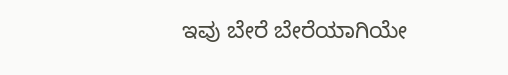ಇವು ಬೇರೆ ಬೇರೆಯಾಗಿಯೇ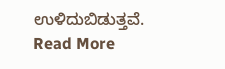ಉಳಿದುಬಿಡುತ್ತವೆ.
Read More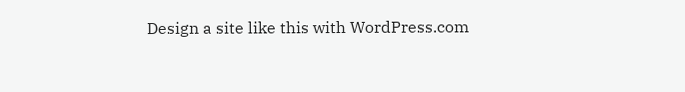Design a site like this with WordPress.com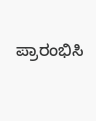ಪ್ರಾರಂಭಿಸಿ